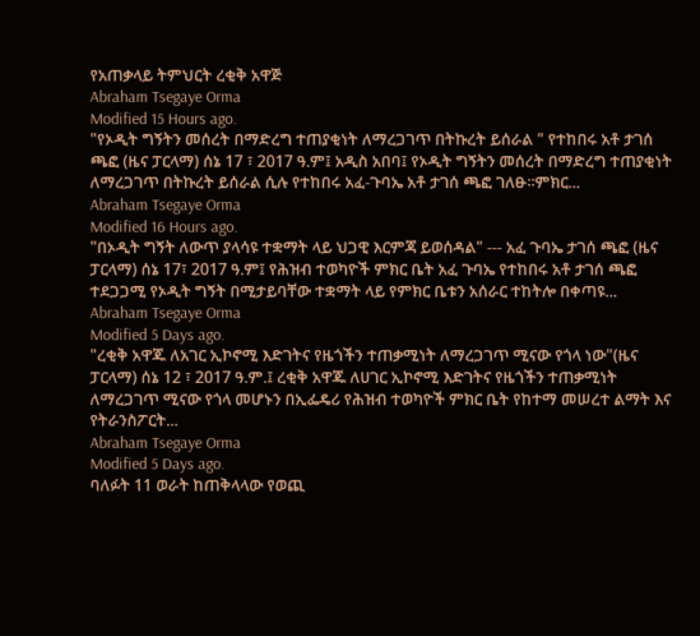የአጠቃላይ ትምህርት ረቂቅ አዋጅ
Abraham Tsegaye Orma
Modified 15 Hours ago.
"የኦዲት ግኝትን መሰረት በማድረግ ተጠያቂነት ለማረጋገጥ በትኩረት ይሰራል " የተከበሩ አቶ ታገሰ ጫፎ (ዜና ፓርላማ) ሰኔ 17 ፣ 2017 ዓ.ም፤ አዲስ አበባ፤ የኦዲት ግኝትን መሰረት በማድረግ ተጠያቂነት ለማረጋገጥ በትኩረት ይሰራል ሲሉ የተከበሩ አፈ-ጉባኤ አቶ ታገሰ ጫፎ ገለፁ፡፡ምክር...
Abraham Tsegaye Orma
Modified 16 Hours ago.
"በኦዲት ግኝት ለውጥ ያላሳዩ ተቋማት ላይ ህጋዊ እርምጃ ይወሰዳል" --- አፈ ጉባኤ ታገሰ ጫፎ (ዜና ፓርላማ) ሰኔ 17፣ 2017 ዓ.ም፤ የሕዝብ ተወካዮች ምክር ቤት አፈ ጉባኤ የተከበሩ አቶ ታገሰ ጫፎ ተደጋጋሚ የኦዲት ግኝት በሚታይባቸው ተቋማት ላይ የምክር ቤቱን አሰራር ተከትሎ በቀጣዩ...
Abraham Tsegaye Orma
Modified 5 Days ago.
"ረቂቅ አዋጁ ለአገር ኢኮኖሚ እድገትና የዜጎችን ተጠቃሚነት ለማረጋገጥ ሚናው የጎላ ነው"(ዜና ፓርላማ) ሰኔ 12 ፣ 2017 ዓ.ም.፤ ረቂቅ አዋጁ ለሀገር ኢኮኖሚ እድገትና የዜጎችን ተጠቃሚነት ለማረጋገጥ ሚናው የጎላ መሆኑን በኢፌዴሪ የሕዝብ ተወካዮች ምክር ቤት የከተማ መሠረተ ልማት እና የትራንስፖርት...
Abraham Tsegaye Orma
Modified 5 Days ago.
ባለፉት 11 ወራት ከጠቅላላው የወጪ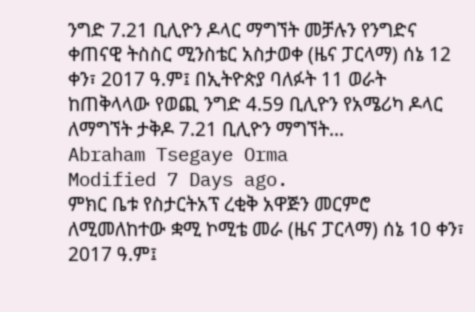ንግድ 7.21 ቢሊዮን ዶላር ማግኘት መቻሉን የንግድና ቀጠናዊ ትስስር ሚንስቴር አስታወቀ (ዜና ፓርላማ) ሰኔ 12 ቀን፣ 2017 ዓ.ም፤ በኢትዮጵያ ባለፉት 11 ወራት ከጠቅላላው የወጪ ንግድ 4.59 ቢሊዮን የአሜሪካ ዶላር ለማግኘት ታቅዶ 7.21 ቢሊዮን ማግኘት...
Abraham Tsegaye Orma
Modified 7 Days ago.
ምክር ቤቱ የስታርትአፕ ረቂቅ አዋጅን መርምሮ ለሚመለከተው ቋሚ ኮሚቴ መራ (ዜና ፓርላማ) ሰኔ 10 ቀን፣ 2017 ዓ.ም፤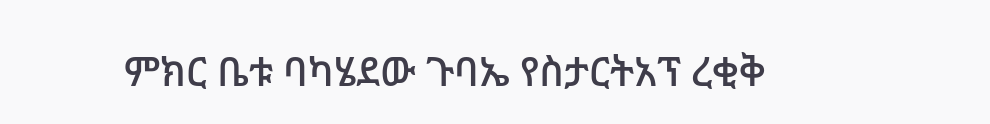ምክር ቤቱ ባካሄደው ጉባኤ የስታርትአፕ ረቂቅ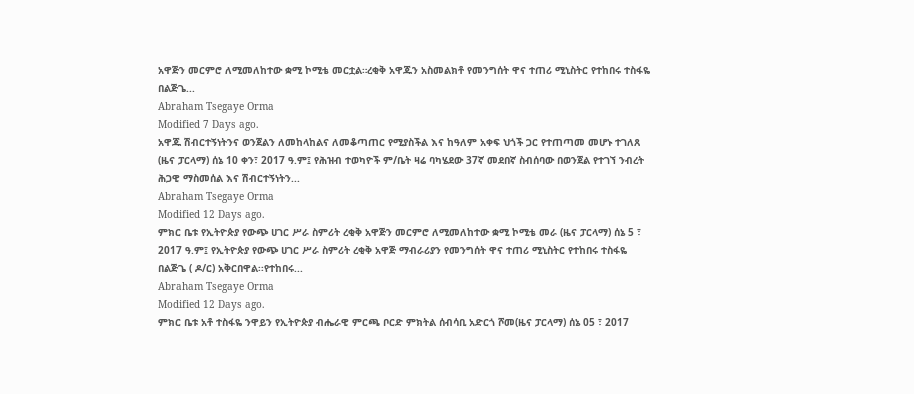አዋጅን መርምሮ ለሚመለከተው ቋሚ ኮሚቴ መርቷል።ረቂቅ አዋጁን አስመልክቶ የመንግሰት ዋና ተጠሪ ሚኒስትር የተከበሩ ተስፋዬ በልጅጌ...
Abraham Tsegaye Orma
Modified 7 Days ago.
አዋጁ ሽብርተኝነትንና ወንጀልን ለመከላከልና ለመቆጣጠር የሚያስችል እና ከዓለም አቀፍ ህጎች ጋር የተጠጣመ መሆኑ ተገለጸ (ዜና ፓርላማ) ሰኔ 10 ቀን፣ 2017 ዓ.ም፤ የሕዝብ ተወካዮች ም/ቤት ዛሬ ባካሄደው 37ኛ መደበኛ ስብሰባው በወንጀል የተገኘ ንብረት ሕጋዊ ማስመሰል እና ሽብርተኝነትን...
Abraham Tsegaye Orma
Modified 12 Days ago.
ምክር ቤቱ የኢትዮጵያ የውጭ ሀገር ሥራ ስምሪት ረቂቅ አዋጅን መርምሮ ለሚመለከተው ቋሚ ኮሚቴ መራ (ዜና ፓርላማ) ሰኔ 5 ፣ 2017 ዓ.ም፤ የኢትዮጵያ የውጭ ሀገር ሥራ ስምሪት ረቂቅ አዋጅ ማብራሪያን የመንግሰት ዋና ተጠሪ ሚኒስትር የተከበሩ ተስፋዬ በልጅጌ ( ዶ/ር) አቅርበዋል፡፡የተከበሩ...
Abraham Tsegaye Orma
Modified 12 Days ago.
ምክር ቤቱ አቶ ተስፋዬ ንዋይን የኢትዮጵያ ብሔራዊ ምርጫ ቦርድ ምክትል ሰብሳቢ አድርጎ ሾመ(ዜና ፓርላማ) ሰኔ 05 ፣ 2017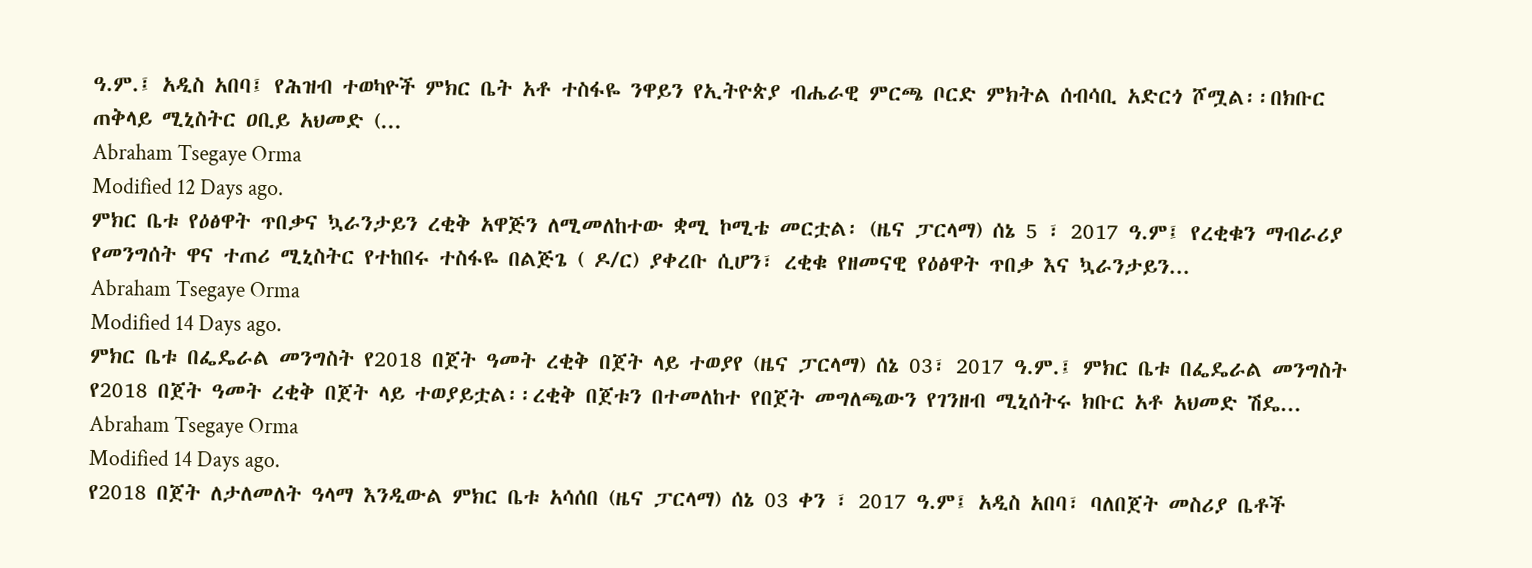ዓ.ም.፤ አዲስ አበባ፤ የሕዝብ ተወካዮች ምክር ቤት አቶ ተስፋዬ ንዋይን የኢትዮጵያ ብሔራዊ ምርጫ ቦርድ ምክትል ሰብሳቢ አድርጎ ሾሟል፡፡በክቡር ጠቅላይ ሚኒስትር ዐቢይ አህመድ (...
Abraham Tsegaye Orma
Modified 12 Days ago.
ምክር ቤቱ የዕፅዋት ጥበቃና ኳራንታይን ረቂቅ አዋጅን ለሚመለከተው ቋሚ ኮሚቴ መርቷል፡ (ዜና ፓርላማ) ሰኔ 5 ፣ 2017 ዓ.ም፤ የረቂቁን ማብራሪያ የመንግሰት ዋና ተጠሪ ሚኒስትር የተከበሩ ተስፋዬ በልጅጌ ( ዶ/ር) ያቀረቡ ሲሆን፣ ረቂቁ የዘመናዊ የዕፅዋት ጥበቃ እና ኳራንታይን...
Abraham Tsegaye Orma
Modified 14 Days ago.
ምክር ቤቱ በፌዴራል መንግስት የ2018 በጀት ዓመት ረቂቅ በጀት ላይ ተወያየ (ዜና ፓርላማ) ሰኔ 03፣ 2017 ዓ.ም.፤ ምክር ቤቱ በፌዴራል መንግስት የ2018 በጀት ዓመት ረቂቅ በጀት ላይ ተወያይቷል፡፡ረቂቅ በጀቱን በተመለከተ የበጀት መግለጫውን የገንዘብ ሚኒሰትሩ ክቡር አቶ አህመድ ሽዴ...
Abraham Tsegaye Orma
Modified 14 Days ago.
የ2018 በጀት ለታለመለት ዓላማ እንዲውል ምክር ቤቱ አሳሰበ (ዜና ፓርላማ) ሰኔ 03 ቀን ፣ 2017 ዓ.ም፤ አዲስ አበባ፣ ባለበጀት መስሪያ ቤቶች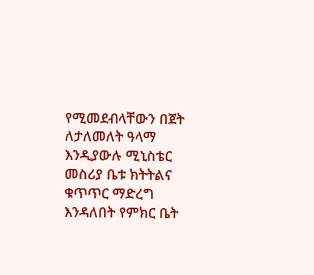የሚመደብላቸውን በጀት ለታለመለት ዓላማ እንዲያውሉ ሚኒስቴር መስሪያ ቤቱ ክትትልና ቁጥጥር ማድረግ እንዳለበት የምክር ቤት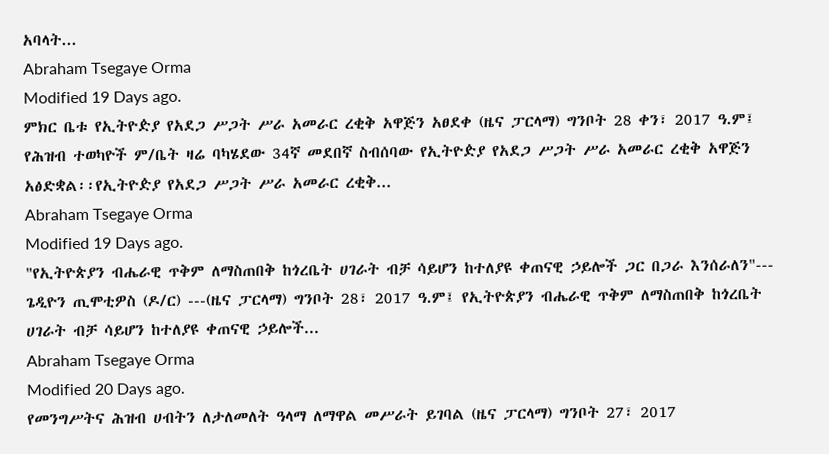አባላት...
Abraham Tsegaye Orma
Modified 19 Days ago.
ምክር ቤቱ የኢትዮዽያ የአደጋ ሥጋት ሥራ አመራር ረቂቅ አዋጅን አፀደቀ (ዜና ፓርላማ) ግንቦት 28 ቀን፣ 2017 ዓ.ም፤ የሕዝብ ተወካዮች ም/ቤት ዛሬ ባካሄደው 34ኛ መደበኛ ስብሰባው የኢትዮዽያ የአደጋ ሥጋት ሥራ አመራር ረቂቅ አዋጅን አፅድቋል፡፡የኢትዮዽያ የአደጋ ሥጋት ሥራ አመራር ረቂቅ...
Abraham Tsegaye Orma
Modified 19 Days ago.
"የኢትዮጵያን ብሔራዊ ጥቅም ለማስጠበቅ ከጎረቤት ሀገራት ብቻ ሳይሆን ከተለያዩ ቀጠናዊ ኃይሎች ጋር በጋራ እንሰራለን"--- ጌዲዮን ጢሞቲዎስ (ዶ/ር) ---(ዜና ፓርላማ) ግንቦት 28፣ 2017 ዓ.ም፤ የኢትዮጵያን ብሔራዊ ጥቅም ለማስጠበቅ ከጎረቤት ሀገራት ብቻ ሳይሆን ከተለያዩ ቀጠናዊ ኃይሎች...
Abraham Tsegaye Orma
Modified 20 Days ago.
የመንግሥትና ሕዝብ ሀብትን ለታለመለት ዓላማ ለማዋል መሥራት ይገባል (ዜና ፓርላማ) ግንቦት 27፣ 2017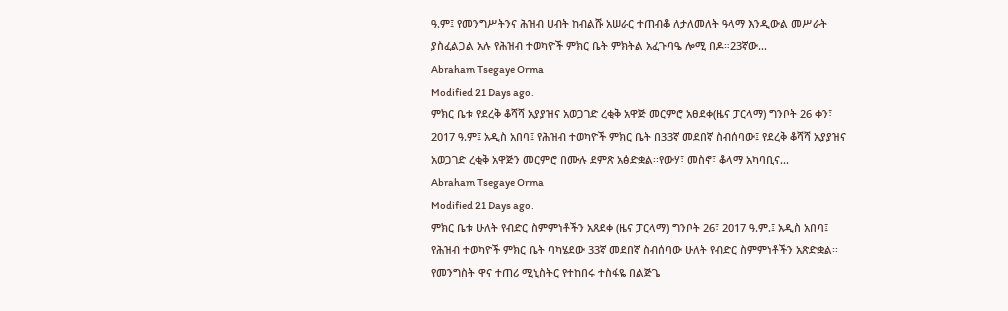ዓ.ም፤ የመንግሥትንና ሕዝብ ሀብት ከብልሹ አሠራር ተጠብቆ ለታለመለት ዓላማ እንዲውል መሥራት ያስፈልጋል አሉ የሕዝብ ተወካዮች ምክር ቤት ምክትል አፈጉባዔ ሎሚ በዶ።23ኛው...
Abraham Tsegaye Orma
Modified 21 Days ago.
ምክር ቤቱ የደረቅ ቆሻሻ አያያዝና አወጋገድ ረቂቅ አዋጅ መርምሮ አፀደቀ(ዜና ፓርላማ) ግንቦት 26 ቀን፣ 2017 ዓ.ም፤ አዲስ አበባ፤ የሕዝብ ተወካዮች ምክር ቤት በ33ኛ መደበኛ ስብሰባው፤ የደረቅ ቆሻሻ አያያዝና አወጋገድ ረቂቅ አዋጅን መርምሮ በሙሉ ደምጽ አፅድቋል፡፡የውሃ፣ መስኖ፣ ቆላማ አካባቢና...
Abraham Tsegaye Orma
Modified 21 Days ago.
ምክር ቤቱ ሁለት የብድር ስምምነቶችን አጸደቀ (ዜና ፓርላማ) ግንቦት 26፣ 2017 ዓ.ም.፤ አዲስ አበባ፤ የሕዝብ ተወካዮች ምክር ቤት ባካሄደው 33ኛ መደበኛ ስብሰባው ሁለት የብድር ስምምነቶችን አጽድቋል፡፡የመንግስት ዋና ተጠሪ ሚኒስትር የተከበሩ ተስፋዬ በልጅጌ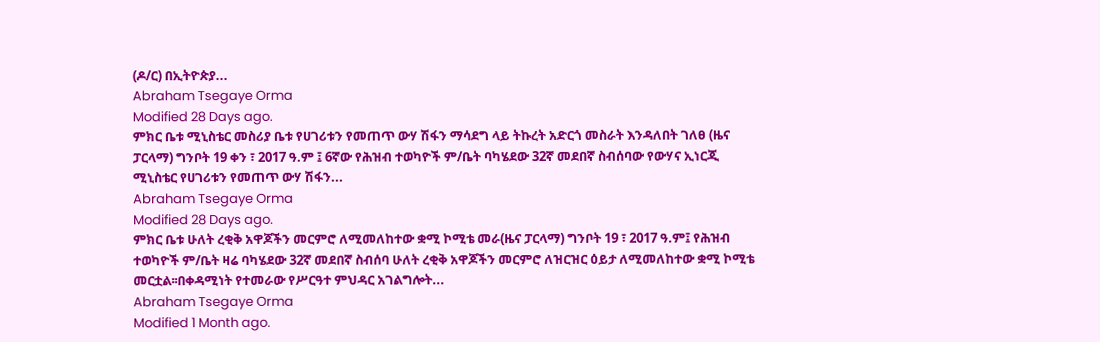(ዶ/ር) በኢትዮጵያ...
Abraham Tsegaye Orma
Modified 28 Days ago.
ምክር ቤቱ ሚኒስቴር መስሪያ ቤቱ የሀገሪቱን የመጠጥ ውሃ ሽፋን ማሳደግ ላይ ትኩረት አድርጎ መስራት እንዳለበት ገለፀ (ዜና ፓርላማ) ግንቦት 19 ቀን ፣ 2017 ዓ.ም ፤ 6ኛው የሕዝብ ተወካዮች ም/ቤት ባካሄደው 32ኛ መደበኛ ስብሰባው የውሃና ኢነርጂ ሚኒስቴር የሀገሪቱን የመጠጥ ውሃ ሽፋን...
Abraham Tsegaye Orma
Modified 28 Days ago.
ምክር ቤቱ ሁለት ረቂቅ አዋጆችን መርምሮ ለሚመለከተው ቋሚ ኮሚቴ መራ(ዜና ፓርላማ) ግንቦት 19 ፣ 2017 ዓ.ም፤ የሕዝብ ተወካዮች ም/ቤት ዛሬ ባካሄደው 32ኛ መደበኛ ስብሰባ ሁለት ረቂቅ አዋጆችን መርምሮ ለዝርዝር ዕይታ ለሚመለከተው ቋሚ ኮሚቴ መርቷል፡፡በቀዳሚነት የተመራው የሥርዓተ ምህዳር አገልግሎት...
Abraham Tsegaye Orma
Modified 1 Month ago.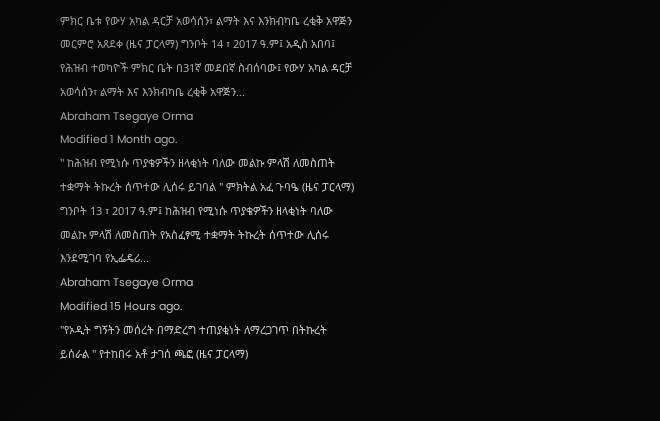ምክር ቤቱ የውሃ አካል ዳርቻ አወሳሰን፣ ልማት እና እንክብካቤ ረቂቅ አዋጅን መርምሮ አጸደቀ (ዜና ፓርላማ) ግንቦት 14 ፣ 2017 ዓ.ም፤ አዲስ አበባ፤ የሕዝብ ተወካዮች ምክር ቤት በ31ኛ መደበኛ ስብሰባው፤ የውሃ አካል ዳርቻ አወሳሰን፣ ልማት እና እንክብካቤ ረቂቅ አዋጅን...
Abraham Tsegaye Orma
Modified 1 Month ago.
" ከሕዝብ የሚነሱ ጥያቄዎችን ዘላቂነት ባለው መልኩ ምላሽ ለመስጠት ተቋማት ትኩረት ሰጥተው ሊሰሩ ይገባል " ምክትል አፈ ጉባዔ (ዜና ፓርላማ) ግንቦት 13 ፣ 2017 ዓ.ም፤ ከሕዝብ የሚነሱ ጥያቄዎችን ዘላቂነት ባለው መልኩ ምላሽ ለመስጠት የአስፈፃሚ ተቋማት ትኩረት ሰጥተው ሊሰሩ እንደሚገባ የኢፌዴሪ...
Abraham Tsegaye Orma
Modified 15 Hours ago.
"የኦዲት ግኝትን መሰረት በማድረግ ተጠያቂነት ለማረጋገጥ በትኩረት ይሰራል " የተከበሩ አቶ ታገሰ ጫፎ (ዜና ፓርላማ)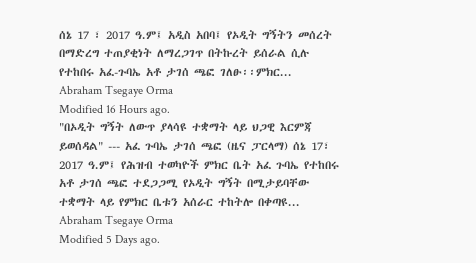ሰኔ 17 ፣ 2017 ዓ.ም፤ አዲስ አበባ፤ የኦዲት ግኝትን መሰረት በማድረግ ተጠያቂነት ለማረጋገጥ በትኩረት ይሰራል ሲሉ የተከበሩ አፈ-ጉባኤ አቶ ታገሰ ጫፎ ገለፁ፡፡ምክር...
Abraham Tsegaye Orma
Modified 16 Hours ago.
"በኦዲት ግኝት ለውጥ ያላሳዩ ተቋማት ላይ ህጋዊ እርምጃ ይወሰዳል" --- አፈ ጉባኤ ታገሰ ጫፎ (ዜና ፓርላማ) ሰኔ 17፣ 2017 ዓ.ም፤ የሕዝብ ተወካዮች ምክር ቤት አፈ ጉባኤ የተከበሩ አቶ ታገሰ ጫፎ ተደጋጋሚ የኦዲት ግኝት በሚታይባቸው ተቋማት ላይ የምክር ቤቱን አሰራር ተከትሎ በቀጣዩ...
Abraham Tsegaye Orma
Modified 5 Days ago.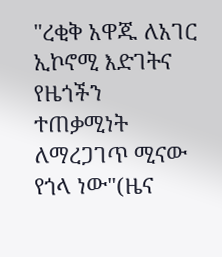"ረቂቅ አዋጁ ለአገር ኢኮኖሚ እድገትና የዜጎችን ተጠቃሚነት ለማረጋገጥ ሚናው የጎላ ነው"(ዜና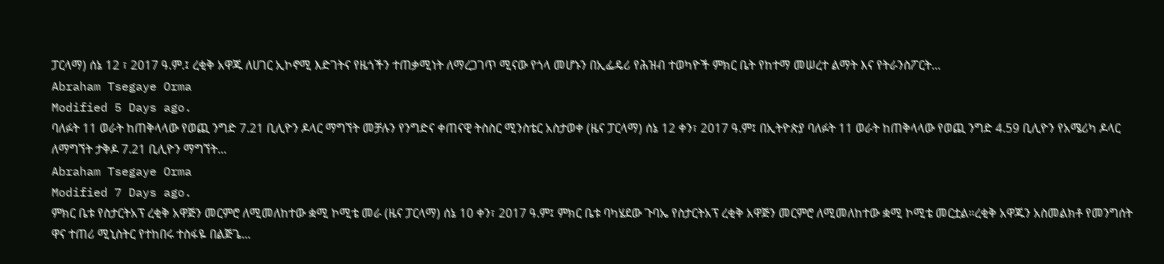ፓርላማ) ሰኔ 12 ፣ 2017 ዓ.ም.፤ ረቂቅ አዋጁ ለሀገር ኢኮኖሚ እድገትና የዜጎችን ተጠቃሚነት ለማረጋገጥ ሚናው የጎላ መሆኑን በኢፌዴሪ የሕዝብ ተወካዮች ምክር ቤት የከተማ መሠረተ ልማት እና የትራንስፖርት...
Abraham Tsegaye Orma
Modified 5 Days ago.
ባለፉት 11 ወራት ከጠቅላላው የወጪ ንግድ 7.21 ቢሊዮን ዶላር ማግኘት መቻሉን የንግድና ቀጠናዊ ትስስር ሚንስቴር አስታወቀ (ዜና ፓርላማ) ሰኔ 12 ቀን፣ 2017 ዓ.ም፤ በኢትዮጵያ ባለፉት 11 ወራት ከጠቅላላው የወጪ ንግድ 4.59 ቢሊዮን የአሜሪካ ዶላር ለማግኘት ታቅዶ 7.21 ቢሊዮን ማግኘት...
Abraham Tsegaye Orma
Modified 7 Days ago.
ምክር ቤቱ የስታርትአፕ ረቂቅ አዋጅን መርምሮ ለሚመለከተው ቋሚ ኮሚቴ መራ (ዜና ፓርላማ) ሰኔ 10 ቀን፣ 2017 ዓ.ም፤ ምክር ቤቱ ባካሄደው ጉባኤ የስታርትአፕ ረቂቅ አዋጅን መርምሮ ለሚመለከተው ቋሚ ኮሚቴ መርቷል።ረቂቅ አዋጁን አስመልክቶ የመንግሰት ዋና ተጠሪ ሚኒስትር የተከበሩ ተስፋዬ በልጅጌ...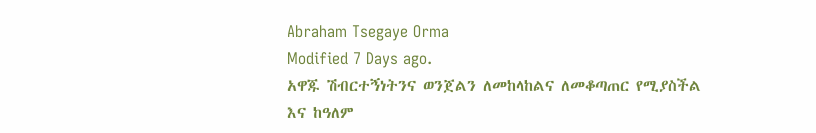Abraham Tsegaye Orma
Modified 7 Days ago.
አዋጁ ሽብርተኝነትንና ወንጀልን ለመከላከልና ለመቆጣጠር የሚያስችል እና ከዓለም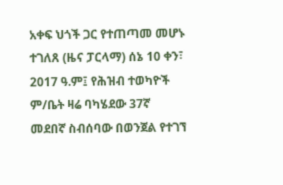አቀፍ ህጎች ጋር የተጠጣመ መሆኑ ተገለጸ (ዜና ፓርላማ) ሰኔ 10 ቀን፣ 2017 ዓ.ም፤ የሕዝብ ተወካዮች ም/ቤት ዛሬ ባካሄደው 37ኛ መደበኛ ስብሰባው በወንጀል የተገኘ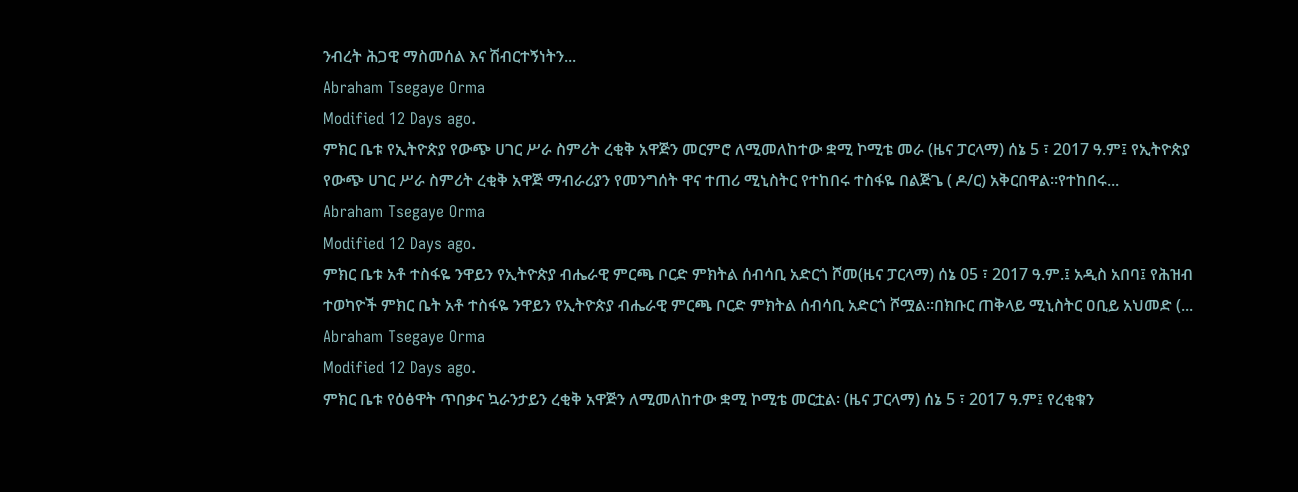ንብረት ሕጋዊ ማስመሰል እና ሽብርተኝነትን...
Abraham Tsegaye Orma
Modified 12 Days ago.
ምክር ቤቱ የኢትዮጵያ የውጭ ሀገር ሥራ ስምሪት ረቂቅ አዋጅን መርምሮ ለሚመለከተው ቋሚ ኮሚቴ መራ (ዜና ፓርላማ) ሰኔ 5 ፣ 2017 ዓ.ም፤ የኢትዮጵያ የውጭ ሀገር ሥራ ስምሪት ረቂቅ አዋጅ ማብራሪያን የመንግሰት ዋና ተጠሪ ሚኒስትር የተከበሩ ተስፋዬ በልጅጌ ( ዶ/ር) አቅርበዋል፡፡የተከበሩ...
Abraham Tsegaye Orma
Modified 12 Days ago.
ምክር ቤቱ አቶ ተስፋዬ ንዋይን የኢትዮጵያ ብሔራዊ ምርጫ ቦርድ ምክትል ሰብሳቢ አድርጎ ሾመ(ዜና ፓርላማ) ሰኔ 05 ፣ 2017 ዓ.ም.፤ አዲስ አበባ፤ የሕዝብ ተወካዮች ምክር ቤት አቶ ተስፋዬ ንዋይን የኢትዮጵያ ብሔራዊ ምርጫ ቦርድ ምክትል ሰብሳቢ አድርጎ ሾሟል፡፡በክቡር ጠቅላይ ሚኒስትር ዐቢይ አህመድ (...
Abraham Tsegaye Orma
Modified 12 Days ago.
ምክር ቤቱ የዕፅዋት ጥበቃና ኳራንታይን ረቂቅ አዋጅን ለሚመለከተው ቋሚ ኮሚቴ መርቷል፡ (ዜና ፓርላማ) ሰኔ 5 ፣ 2017 ዓ.ም፤ የረቂቁን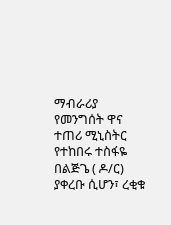ማብራሪያ የመንግሰት ዋና ተጠሪ ሚኒስትር የተከበሩ ተስፋዬ በልጅጌ ( ዶ/ር) ያቀረቡ ሲሆን፣ ረቂቁ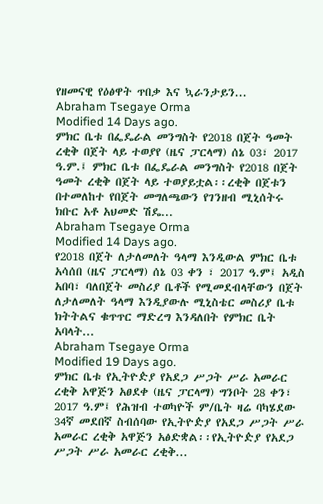የዘመናዊ የዕፅዋት ጥበቃ እና ኳራንታይን...
Abraham Tsegaye Orma
Modified 14 Days ago.
ምክር ቤቱ በፌዴራል መንግስት የ2018 በጀት ዓመት ረቂቅ በጀት ላይ ተወያየ (ዜና ፓርላማ) ሰኔ 03፣ 2017 ዓ.ም.፤ ምክር ቤቱ በፌዴራል መንግስት የ2018 በጀት ዓመት ረቂቅ በጀት ላይ ተወያይቷል፡፡ረቂቅ በጀቱን በተመለከተ የበጀት መግለጫውን የገንዘብ ሚኒሰትሩ ክቡር አቶ አህመድ ሽዴ...
Abraham Tsegaye Orma
Modified 14 Days ago.
የ2018 በጀት ለታለመለት ዓላማ እንዲውል ምክር ቤቱ አሳሰበ (ዜና ፓርላማ) ሰኔ 03 ቀን ፣ 2017 ዓ.ም፤ አዲስ አበባ፣ ባለበጀት መስሪያ ቤቶች የሚመደብላቸውን በጀት ለታለመለት ዓላማ እንዲያውሉ ሚኒስቴር መስሪያ ቤቱ ክትትልና ቁጥጥር ማድረግ እንዳለበት የምክር ቤት አባላት...
Abraham Tsegaye Orma
Modified 19 Days ago.
ምክር ቤቱ የኢትዮዽያ የአደጋ ሥጋት ሥራ አመራር ረቂቅ አዋጅን አፀደቀ (ዜና ፓርላማ) ግንቦት 28 ቀን፣ 2017 ዓ.ም፤ የሕዝብ ተወካዮች ም/ቤት ዛሬ ባካሄደው 34ኛ መደበኛ ስብሰባው የኢትዮዽያ የአደጋ ሥጋት ሥራ አመራር ረቂቅ አዋጅን አፅድቋል፡፡የኢትዮዽያ የአደጋ ሥጋት ሥራ አመራር ረቂቅ...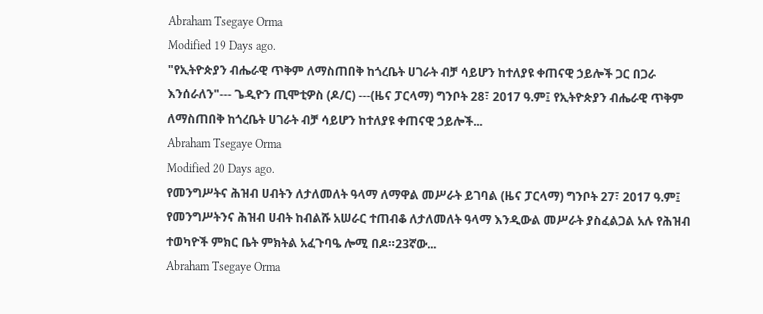Abraham Tsegaye Orma
Modified 19 Days ago.
"የኢትዮጵያን ብሔራዊ ጥቅም ለማስጠበቅ ከጎረቤት ሀገራት ብቻ ሳይሆን ከተለያዩ ቀጠናዊ ኃይሎች ጋር በጋራ እንሰራለን"--- ጌዲዮን ጢሞቲዎስ (ዶ/ር) ---(ዜና ፓርላማ) ግንቦት 28፣ 2017 ዓ.ም፤ የኢትዮጵያን ብሔራዊ ጥቅም ለማስጠበቅ ከጎረቤት ሀገራት ብቻ ሳይሆን ከተለያዩ ቀጠናዊ ኃይሎች...
Abraham Tsegaye Orma
Modified 20 Days ago.
የመንግሥትና ሕዝብ ሀብትን ለታለመለት ዓላማ ለማዋል መሥራት ይገባል (ዜና ፓርላማ) ግንቦት 27፣ 2017 ዓ.ም፤ የመንግሥትንና ሕዝብ ሀብት ከብልሹ አሠራር ተጠብቆ ለታለመለት ዓላማ እንዲውል መሥራት ያስፈልጋል አሉ የሕዝብ ተወካዮች ምክር ቤት ምክትል አፈጉባዔ ሎሚ በዶ።23ኛው...
Abraham Tsegaye Orma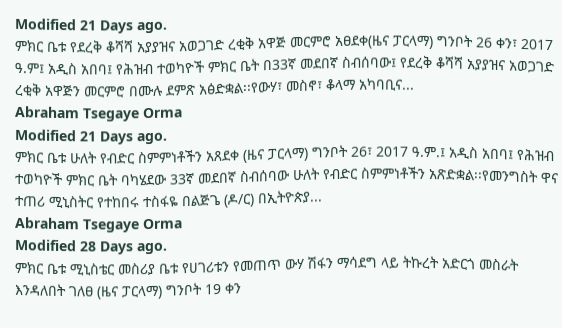Modified 21 Days ago.
ምክር ቤቱ የደረቅ ቆሻሻ አያያዝና አወጋገድ ረቂቅ አዋጅ መርምሮ አፀደቀ(ዜና ፓርላማ) ግንቦት 26 ቀን፣ 2017 ዓ.ም፤ አዲስ አበባ፤ የሕዝብ ተወካዮች ምክር ቤት በ33ኛ መደበኛ ስብሰባው፤ የደረቅ ቆሻሻ አያያዝና አወጋገድ ረቂቅ አዋጅን መርምሮ በሙሉ ደምጽ አፅድቋል፡፡የውሃ፣ መስኖ፣ ቆላማ አካባቢና...
Abraham Tsegaye Orma
Modified 21 Days ago.
ምክር ቤቱ ሁለት የብድር ስምምነቶችን አጸደቀ (ዜና ፓርላማ) ግንቦት 26፣ 2017 ዓ.ም.፤ አዲስ አበባ፤ የሕዝብ ተወካዮች ምክር ቤት ባካሄደው 33ኛ መደበኛ ስብሰባው ሁለት የብድር ስምምነቶችን አጽድቋል፡፡የመንግስት ዋና ተጠሪ ሚኒስትር የተከበሩ ተስፋዬ በልጅጌ (ዶ/ር) በኢትዮጵያ...
Abraham Tsegaye Orma
Modified 28 Days ago.
ምክር ቤቱ ሚኒስቴር መስሪያ ቤቱ የሀገሪቱን የመጠጥ ውሃ ሽፋን ማሳደግ ላይ ትኩረት አድርጎ መስራት እንዳለበት ገለፀ (ዜና ፓርላማ) ግንቦት 19 ቀን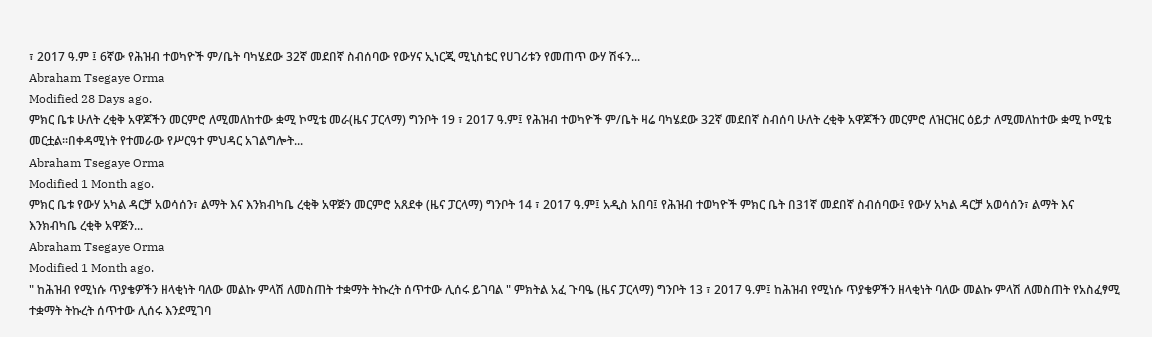፣ 2017 ዓ.ም ፤ 6ኛው የሕዝብ ተወካዮች ም/ቤት ባካሄደው 32ኛ መደበኛ ስብሰባው የውሃና ኢነርጂ ሚኒስቴር የሀገሪቱን የመጠጥ ውሃ ሽፋን...
Abraham Tsegaye Orma
Modified 28 Days ago.
ምክር ቤቱ ሁለት ረቂቅ አዋጆችን መርምሮ ለሚመለከተው ቋሚ ኮሚቴ መራ(ዜና ፓርላማ) ግንቦት 19 ፣ 2017 ዓ.ም፤ የሕዝብ ተወካዮች ም/ቤት ዛሬ ባካሄደው 32ኛ መደበኛ ስብሰባ ሁለት ረቂቅ አዋጆችን መርምሮ ለዝርዝር ዕይታ ለሚመለከተው ቋሚ ኮሚቴ መርቷል፡፡በቀዳሚነት የተመራው የሥርዓተ ምህዳር አገልግሎት...
Abraham Tsegaye Orma
Modified 1 Month ago.
ምክር ቤቱ የውሃ አካል ዳርቻ አወሳሰን፣ ልማት እና እንክብካቤ ረቂቅ አዋጅን መርምሮ አጸደቀ (ዜና ፓርላማ) ግንቦት 14 ፣ 2017 ዓ.ም፤ አዲስ አበባ፤ የሕዝብ ተወካዮች ምክር ቤት በ31ኛ መደበኛ ስብሰባው፤ የውሃ አካል ዳርቻ አወሳሰን፣ ልማት እና እንክብካቤ ረቂቅ አዋጅን...
Abraham Tsegaye Orma
Modified 1 Month ago.
" ከሕዝብ የሚነሱ ጥያቄዎችን ዘላቂነት ባለው መልኩ ምላሽ ለመስጠት ተቋማት ትኩረት ሰጥተው ሊሰሩ ይገባል " ምክትል አፈ ጉባዔ (ዜና ፓርላማ) ግንቦት 13 ፣ 2017 ዓ.ም፤ ከሕዝብ የሚነሱ ጥያቄዎችን ዘላቂነት ባለው መልኩ ምላሽ ለመስጠት የአስፈፃሚ ተቋማት ትኩረት ሰጥተው ሊሰሩ እንደሚገባ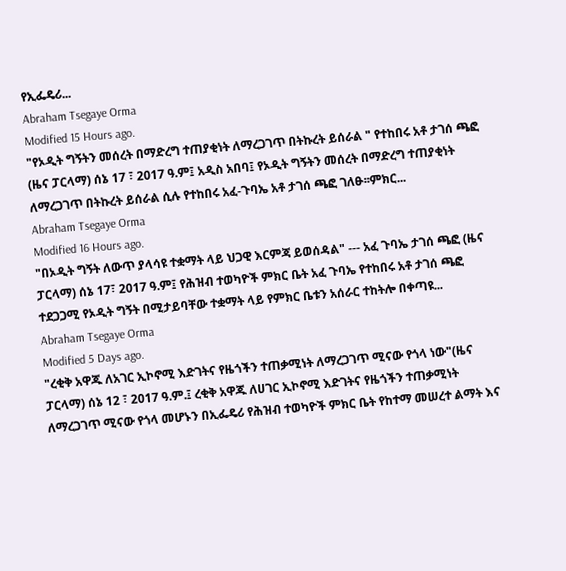የኢፌዴሪ...
Abraham Tsegaye Orma
Modified 15 Hours ago.
"የኦዲት ግኝትን መሰረት በማድረግ ተጠያቂነት ለማረጋገጥ በትኩረት ይሰራል " የተከበሩ አቶ ታገሰ ጫፎ (ዜና ፓርላማ) ሰኔ 17 ፣ 2017 ዓ.ም፤ አዲስ አበባ፤ የኦዲት ግኝትን መሰረት በማድረግ ተጠያቂነት ለማረጋገጥ በትኩረት ይሰራል ሲሉ የተከበሩ አፈ-ጉባኤ አቶ ታገሰ ጫፎ ገለፁ፡፡ምክር...
Abraham Tsegaye Orma
Modified 16 Hours ago.
"በኦዲት ግኝት ለውጥ ያላሳዩ ተቋማት ላይ ህጋዊ እርምጃ ይወሰዳል" --- አፈ ጉባኤ ታገሰ ጫፎ (ዜና ፓርላማ) ሰኔ 17፣ 2017 ዓ.ም፤ የሕዝብ ተወካዮች ምክር ቤት አፈ ጉባኤ የተከበሩ አቶ ታገሰ ጫፎ ተደጋጋሚ የኦዲት ግኝት በሚታይባቸው ተቋማት ላይ የምክር ቤቱን አሰራር ተከትሎ በቀጣዩ...
Abraham Tsegaye Orma
Modified 5 Days ago.
"ረቂቅ አዋጁ ለአገር ኢኮኖሚ እድገትና የዜጎችን ተጠቃሚነት ለማረጋገጥ ሚናው የጎላ ነው"(ዜና ፓርላማ) ሰኔ 12 ፣ 2017 ዓ.ም.፤ ረቂቅ አዋጁ ለሀገር ኢኮኖሚ እድገትና የዜጎችን ተጠቃሚነት ለማረጋገጥ ሚናው የጎላ መሆኑን በኢፌዴሪ የሕዝብ ተወካዮች ምክር ቤት የከተማ መሠረተ ልማት እና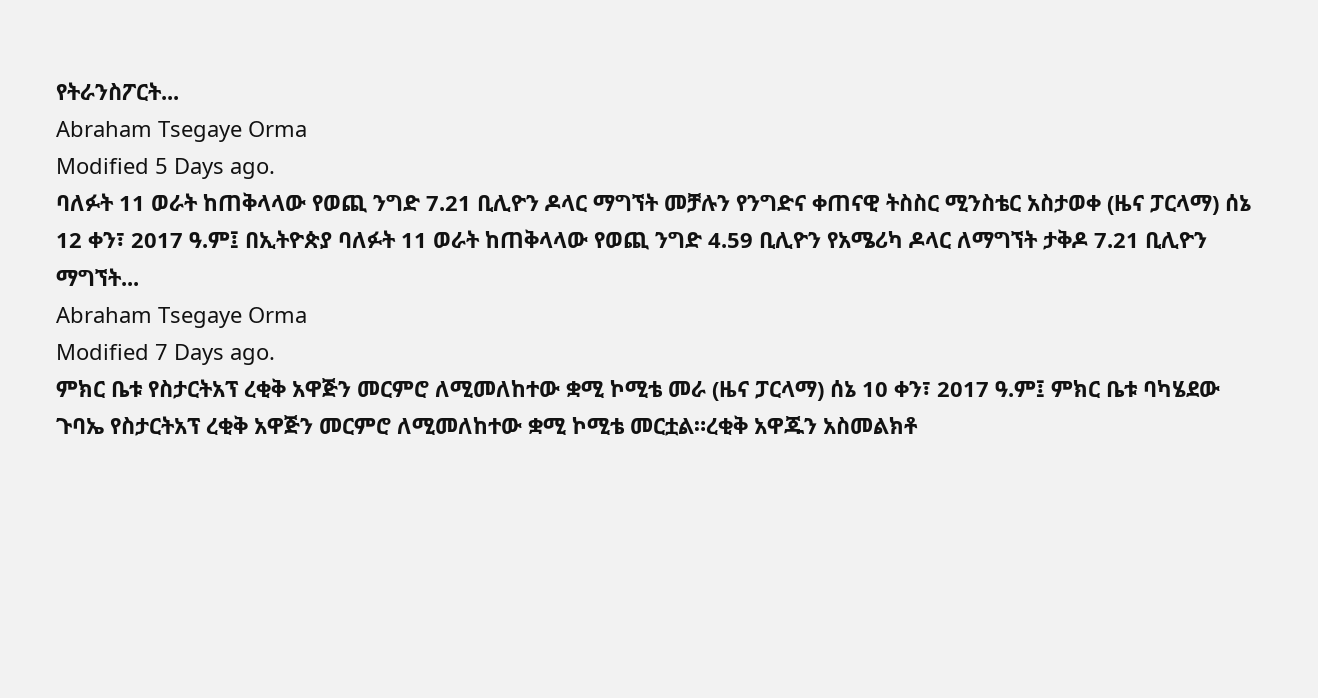የትራንስፖርት...
Abraham Tsegaye Orma
Modified 5 Days ago.
ባለፉት 11 ወራት ከጠቅላላው የወጪ ንግድ 7.21 ቢሊዮን ዶላር ማግኘት መቻሉን የንግድና ቀጠናዊ ትስስር ሚንስቴር አስታወቀ (ዜና ፓርላማ) ሰኔ 12 ቀን፣ 2017 ዓ.ም፤ በኢትዮጵያ ባለፉት 11 ወራት ከጠቅላላው የወጪ ንግድ 4.59 ቢሊዮን የአሜሪካ ዶላር ለማግኘት ታቅዶ 7.21 ቢሊዮን ማግኘት...
Abraham Tsegaye Orma
Modified 7 Days ago.
ምክር ቤቱ የስታርትአፕ ረቂቅ አዋጅን መርምሮ ለሚመለከተው ቋሚ ኮሚቴ መራ (ዜና ፓርላማ) ሰኔ 10 ቀን፣ 2017 ዓ.ም፤ ምክር ቤቱ ባካሄደው ጉባኤ የስታርትአፕ ረቂቅ አዋጅን መርምሮ ለሚመለከተው ቋሚ ኮሚቴ መርቷል።ረቂቅ አዋጁን አስመልክቶ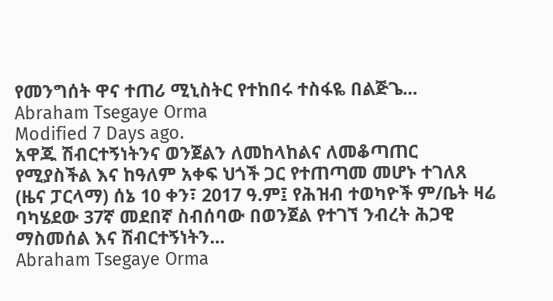የመንግሰት ዋና ተጠሪ ሚኒስትር የተከበሩ ተስፋዬ በልጅጌ...
Abraham Tsegaye Orma
Modified 7 Days ago.
አዋጁ ሽብርተኝነትንና ወንጀልን ለመከላከልና ለመቆጣጠር የሚያስችል እና ከዓለም አቀፍ ህጎች ጋር የተጠጣመ መሆኑ ተገለጸ (ዜና ፓርላማ) ሰኔ 10 ቀን፣ 2017 ዓ.ም፤ የሕዝብ ተወካዮች ም/ቤት ዛሬ ባካሄደው 37ኛ መደበኛ ስብሰባው በወንጀል የተገኘ ንብረት ሕጋዊ ማስመሰል እና ሽብርተኝነትን...
Abraham Tsegaye Orma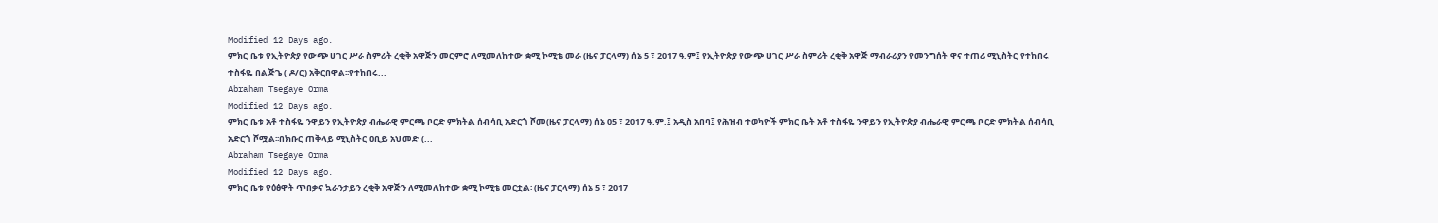Modified 12 Days ago.
ምክር ቤቱ የኢትዮጵያ የውጭ ሀገር ሥራ ስምሪት ረቂቅ አዋጅን መርምሮ ለሚመለከተው ቋሚ ኮሚቴ መራ (ዜና ፓርላማ) ሰኔ 5 ፣ 2017 ዓ.ም፤ የኢትዮጵያ የውጭ ሀገር ሥራ ስምሪት ረቂቅ አዋጅ ማብራሪያን የመንግሰት ዋና ተጠሪ ሚኒስትር የተከበሩ ተስፋዬ በልጅጌ ( ዶ/ር) አቅርበዋል፡፡የተከበሩ...
Abraham Tsegaye Orma
Modified 12 Days ago.
ምክር ቤቱ አቶ ተስፋዬ ንዋይን የኢትዮጵያ ብሔራዊ ምርጫ ቦርድ ምክትል ሰብሳቢ አድርጎ ሾመ(ዜና ፓርላማ) ሰኔ 05 ፣ 2017 ዓ.ም.፤ አዲስ አበባ፤ የሕዝብ ተወካዮች ምክር ቤት አቶ ተስፋዬ ንዋይን የኢትዮጵያ ብሔራዊ ምርጫ ቦርድ ምክትል ሰብሳቢ አድርጎ ሾሟል፡፡በክቡር ጠቅላይ ሚኒስትር ዐቢይ አህመድ (...
Abraham Tsegaye Orma
Modified 12 Days ago.
ምክር ቤቱ የዕፅዋት ጥበቃና ኳራንታይን ረቂቅ አዋጅን ለሚመለከተው ቋሚ ኮሚቴ መርቷል፡ (ዜና ፓርላማ) ሰኔ 5 ፣ 2017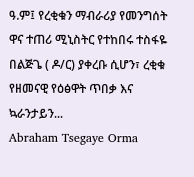ዓ.ም፤ የረቂቁን ማብራሪያ የመንግሰት ዋና ተጠሪ ሚኒስትር የተከበሩ ተስፋዬ በልጅጌ ( ዶ/ር) ያቀረቡ ሲሆን፣ ረቂቁ የዘመናዊ የዕፅዋት ጥበቃ እና ኳራንታይን...
Abraham Tsegaye Orma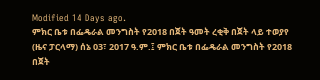Modified 14 Days ago.
ምክር ቤቱ በፌዴራል መንግስት የ2018 በጀት ዓመት ረቂቅ በጀት ላይ ተወያየ (ዜና ፓርላማ) ሰኔ 03፣ 2017 ዓ.ም.፤ ምክር ቤቱ በፌዴራል መንግስት የ2018 በጀት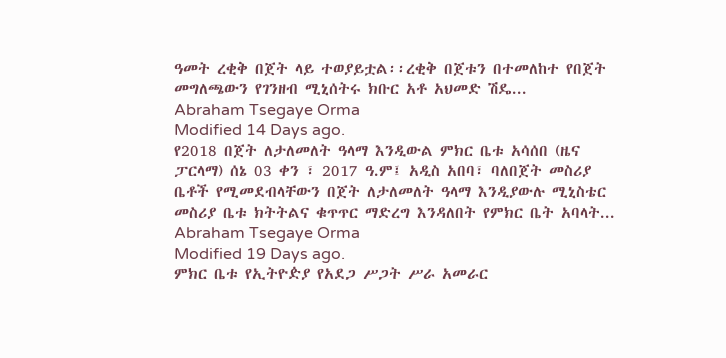ዓመት ረቂቅ በጀት ላይ ተወያይቷል፡፡ረቂቅ በጀቱን በተመለከተ የበጀት መግለጫውን የገንዘብ ሚኒሰትሩ ክቡር አቶ አህመድ ሽዴ...
Abraham Tsegaye Orma
Modified 14 Days ago.
የ2018 በጀት ለታለመለት ዓላማ እንዲውል ምክር ቤቱ አሳሰበ (ዜና ፓርላማ) ሰኔ 03 ቀን ፣ 2017 ዓ.ም፤ አዲስ አበባ፣ ባለበጀት መስሪያ ቤቶች የሚመደብላቸውን በጀት ለታለመለት ዓላማ እንዲያውሉ ሚኒስቴር መስሪያ ቤቱ ክትትልና ቁጥጥር ማድረግ እንዳለበት የምክር ቤት አባላት...
Abraham Tsegaye Orma
Modified 19 Days ago.
ምክር ቤቱ የኢትዮዽያ የአደጋ ሥጋት ሥራ አመራር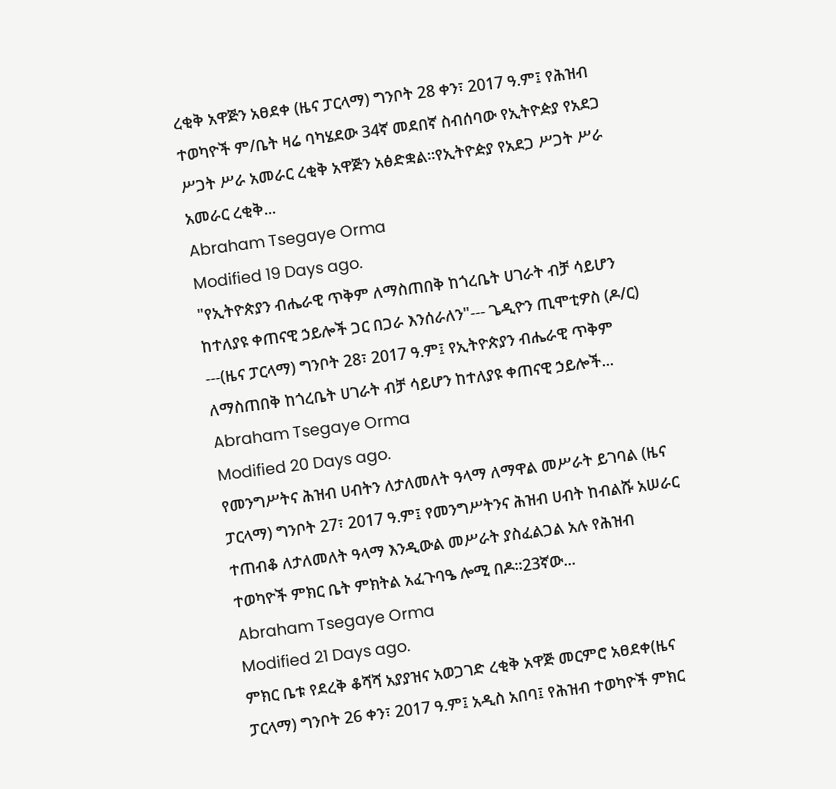ረቂቅ አዋጅን አፀደቀ (ዜና ፓርላማ) ግንቦት 28 ቀን፣ 2017 ዓ.ም፤ የሕዝብ ተወካዮች ም/ቤት ዛሬ ባካሄደው 34ኛ መደበኛ ስብሰባው የኢትዮዽያ የአደጋ ሥጋት ሥራ አመራር ረቂቅ አዋጅን አፅድቋል፡፡የኢትዮዽያ የአደጋ ሥጋት ሥራ አመራር ረቂቅ...
Abraham Tsegaye Orma
Modified 19 Days ago.
"የኢትዮጵያን ብሔራዊ ጥቅም ለማስጠበቅ ከጎረቤት ሀገራት ብቻ ሳይሆን ከተለያዩ ቀጠናዊ ኃይሎች ጋር በጋራ እንሰራለን"--- ጌዲዮን ጢሞቲዎስ (ዶ/ር) ---(ዜና ፓርላማ) ግንቦት 28፣ 2017 ዓ.ም፤ የኢትዮጵያን ብሔራዊ ጥቅም ለማስጠበቅ ከጎረቤት ሀገራት ብቻ ሳይሆን ከተለያዩ ቀጠናዊ ኃይሎች...
Abraham Tsegaye Orma
Modified 20 Days ago.
የመንግሥትና ሕዝብ ሀብትን ለታለመለት ዓላማ ለማዋል መሥራት ይገባል (ዜና ፓርላማ) ግንቦት 27፣ 2017 ዓ.ም፤ የመንግሥትንና ሕዝብ ሀብት ከብልሹ አሠራር ተጠብቆ ለታለመለት ዓላማ እንዲውል መሥራት ያስፈልጋል አሉ የሕዝብ ተወካዮች ምክር ቤት ምክትል አፈጉባዔ ሎሚ በዶ።23ኛው...
Abraham Tsegaye Orma
Modified 21 Days ago.
ምክር ቤቱ የደረቅ ቆሻሻ አያያዝና አወጋገድ ረቂቅ አዋጅ መርምሮ አፀደቀ(ዜና ፓርላማ) ግንቦት 26 ቀን፣ 2017 ዓ.ም፤ አዲስ አበባ፤ የሕዝብ ተወካዮች ምክር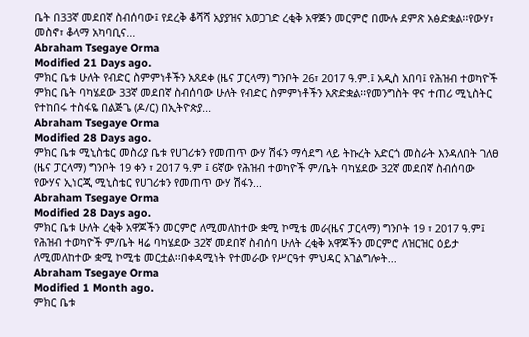ቤት በ33ኛ መደበኛ ስብሰባው፤ የደረቅ ቆሻሻ አያያዝና አወጋገድ ረቂቅ አዋጅን መርምሮ በሙሉ ደምጽ አፅድቋል፡፡የውሃ፣ መስኖ፣ ቆላማ አካባቢና...
Abraham Tsegaye Orma
Modified 21 Days ago.
ምክር ቤቱ ሁለት የብድር ስምምነቶችን አጸደቀ (ዜና ፓርላማ) ግንቦት 26፣ 2017 ዓ.ም.፤ አዲስ አበባ፤ የሕዝብ ተወካዮች ምክር ቤት ባካሄደው 33ኛ መደበኛ ስብሰባው ሁለት የብድር ስምምነቶችን አጽድቋል፡፡የመንግስት ዋና ተጠሪ ሚኒስትር የተከበሩ ተስፋዬ በልጅጌ (ዶ/ር) በኢትዮጵያ...
Abraham Tsegaye Orma
Modified 28 Days ago.
ምክር ቤቱ ሚኒስቴር መስሪያ ቤቱ የሀገሪቱን የመጠጥ ውሃ ሽፋን ማሳደግ ላይ ትኩረት አድርጎ መስራት እንዳለበት ገለፀ (ዜና ፓርላማ) ግንቦት 19 ቀን ፣ 2017 ዓ.ም ፤ 6ኛው የሕዝብ ተወካዮች ም/ቤት ባካሄደው 32ኛ መደበኛ ስብሰባው የውሃና ኢነርጂ ሚኒስቴር የሀገሪቱን የመጠጥ ውሃ ሽፋን...
Abraham Tsegaye Orma
Modified 28 Days ago.
ምክር ቤቱ ሁለት ረቂቅ አዋጆችን መርምሮ ለሚመለከተው ቋሚ ኮሚቴ መራ(ዜና ፓርላማ) ግንቦት 19 ፣ 2017 ዓ.ም፤ የሕዝብ ተወካዮች ም/ቤት ዛሬ ባካሄደው 32ኛ መደበኛ ስብሰባ ሁለት ረቂቅ አዋጆችን መርምሮ ለዝርዝር ዕይታ ለሚመለከተው ቋሚ ኮሚቴ መርቷል፡፡በቀዳሚነት የተመራው የሥርዓተ ምህዳር አገልግሎት...
Abraham Tsegaye Orma
Modified 1 Month ago.
ምክር ቤቱ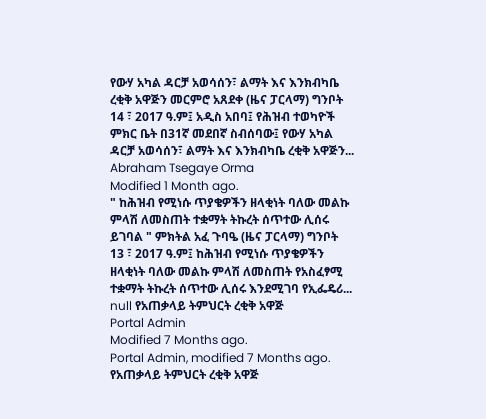የውሃ አካል ዳርቻ አወሳሰን፣ ልማት እና እንክብካቤ ረቂቅ አዋጅን መርምሮ አጸደቀ (ዜና ፓርላማ) ግንቦት 14 ፣ 2017 ዓ.ም፤ አዲስ አበባ፤ የሕዝብ ተወካዮች ምክር ቤት በ31ኛ መደበኛ ስብሰባው፤ የውሃ አካል ዳርቻ አወሳሰን፣ ልማት እና እንክብካቤ ረቂቅ አዋጅን...
Abraham Tsegaye Orma
Modified 1 Month ago.
" ከሕዝብ የሚነሱ ጥያቄዎችን ዘላቂነት ባለው መልኩ ምላሽ ለመስጠት ተቋማት ትኩረት ሰጥተው ሊሰሩ ይገባል " ምክትል አፈ ጉባዔ (ዜና ፓርላማ) ግንቦት 13 ፣ 2017 ዓ.ም፤ ከሕዝብ የሚነሱ ጥያቄዎችን ዘላቂነት ባለው መልኩ ምላሽ ለመስጠት የአስፈፃሚ ተቋማት ትኩረት ሰጥተው ሊሰሩ እንደሚገባ የኢፌዴሪ...
null የአጠቃላይ ትምህርት ረቂቅ አዋጅ
Portal Admin
Modified 7 Months ago.
Portal Admin, modified 7 Months ago.
የአጠቃላይ ትምህርት ረቂቅ አዋጅ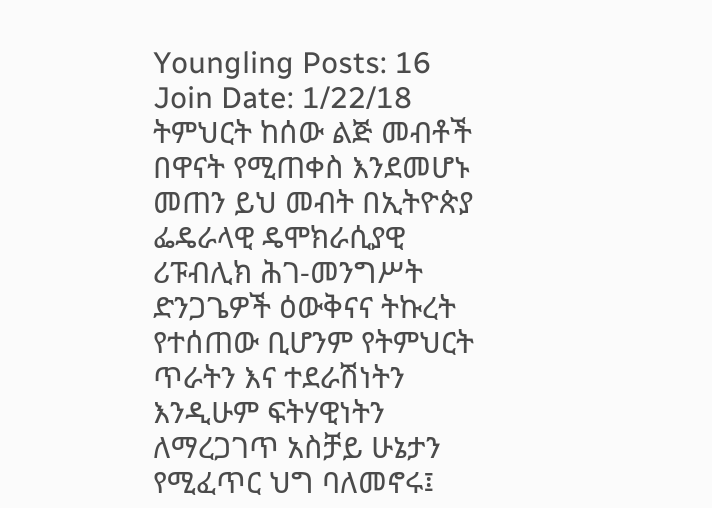Youngling Posts: 16 Join Date: 1/22/18
ትምህርት ከሰው ልጅ መብቶች በዋናት የሚጠቀስ እንደመሆኑ መጠን ይህ መብት በኢትዮጵያ ፌዴራላዊ ዴሞክራሲያዊ ሪፑብሊክ ሕገ-መንግሥት ድንጋጌዎች ዕውቅናና ትኩረት የተሰጠው ቢሆንም የትምህርት ጥራትን እና ተደራሽነትን እንዲሁም ፍትሃዊነትን ለማረጋገጥ አስቻይ ሁኔታን የሚፈጥር ህግ ባለመኖሩ፤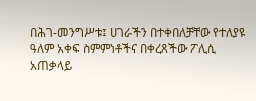በሕገ-መንግሥቱ፤ ሀገራችን በተቀበለቻቸው የተለያዩ ዓለም አቀፍ ስምምነቶችና በቀረጸችው ፖሊሲ አጠቃላይ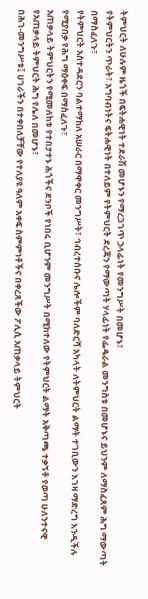ትምህርት ለሁሉም ዜጎች በፍትሐዊነት ተደራሽ መሆኑን የማረጋገጥ ኃላፊነት የመንግሥት በመሆኑ፣
የትምህርትን ጥራት፣ አግባብነትና ፍትሐዊነት በተለይም የትምህርት ደረጃን የማውጣት ሃላፊነት የፌዴራል መንግስቱ በመሆኑና ይህንም ለማስፈጸም ሕግ ማውጣት በማስፈለጉ፣
የትምህርት አስተዳደርን ባልተማከለ አሠራር በማዋቀር መንግሥት፣ ኅብረተሰቡና ሌሎችም ባለድርሻ አካላት ለትምህርት ልማት ተገቢውን እገዛ ማድረግ እንዲችሉ የሚያበቃ የሕግ ማዕቀፍ በማስፈለጉ፣
አጠቃላይ ትምህርትን የሚመለከቱ የተበታተኑ ሕጎችና ደንቦች የነበሩ ቢሆንም መንግሥት በሚከተለው የትምህርት ልማት አቅጣጫ ተቃኝቶ የወጣ ሁለንተናዊ የአጠቃላይ ትምህርት ሕግ የሌለ በመሆኑ፣
በሕገ-መንግሥቱ፤ ሀገራችን በተቀበለቻቸው የተለያዩ ዓለም አቀፍ ስምምነቶችና በቀረጸችው ፖሊሲ አጠቃላይ ትምህርት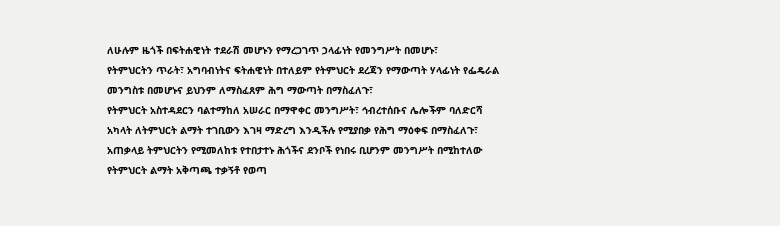ለሁሉም ዜጎች በፍትሐዊነት ተደራሽ መሆኑን የማረጋገጥ ኃላፊነት የመንግሥት በመሆኑ፣
የትምህርትን ጥራት፣ አግባብነትና ፍትሐዊነት በተለይም የትምህርት ደረጃን የማውጣት ሃላፊነት የፌዴራል መንግስቱ በመሆኑና ይህንም ለማስፈጸም ሕግ ማውጣት በማስፈለጉ፣
የትምህርት አስተዳደርን ባልተማከለ አሠራር በማዋቀር መንግሥት፣ ኅብረተሰቡና ሌሎችም ባለድርሻ አካላት ለትምህርት ልማት ተገቢውን እገዛ ማድረግ እንዲችሉ የሚያበቃ የሕግ ማዕቀፍ በማስፈለጉ፣
አጠቃላይ ትምህርትን የሚመለከቱ የተበታተኑ ሕጎችና ደንቦች የነበሩ ቢሆንም መንግሥት በሚከተለው የትምህርት ልማት አቅጣጫ ተቃኝቶ የወጣ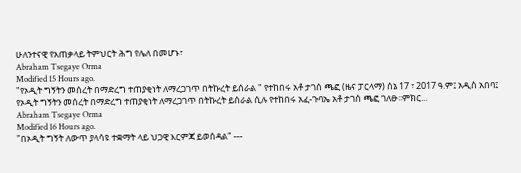ሁለንተናዊ የአጠቃላይ ትምህርት ሕግ የሌለ በመሆኑ፣
Abraham Tsegaye Orma
Modified 15 Hours ago.
"የኦዲት ግኝትን መሰረት በማድረግ ተጠያቂነት ለማረጋገጥ በትኩረት ይሰራል " የተከበሩ አቶ ታገሰ ጫፎ (ዜና ፓርላማ) ሰኔ 17 ፣ 2017 ዓ.ም፤ አዲስ አበባ፤ የኦዲት ግኝትን መሰረት በማድረግ ተጠያቂነት ለማረጋገጥ በትኩረት ይሰራል ሲሉ የተከበሩ አፈ-ጉባኤ አቶ ታገሰ ጫፎ ገለፁ፡፡ምክር...
Abraham Tsegaye Orma
Modified 16 Hours ago.
"በኦዲት ግኝት ለውጥ ያላሳዩ ተቋማት ላይ ህጋዊ እርምጃ ይወሰዳል" ---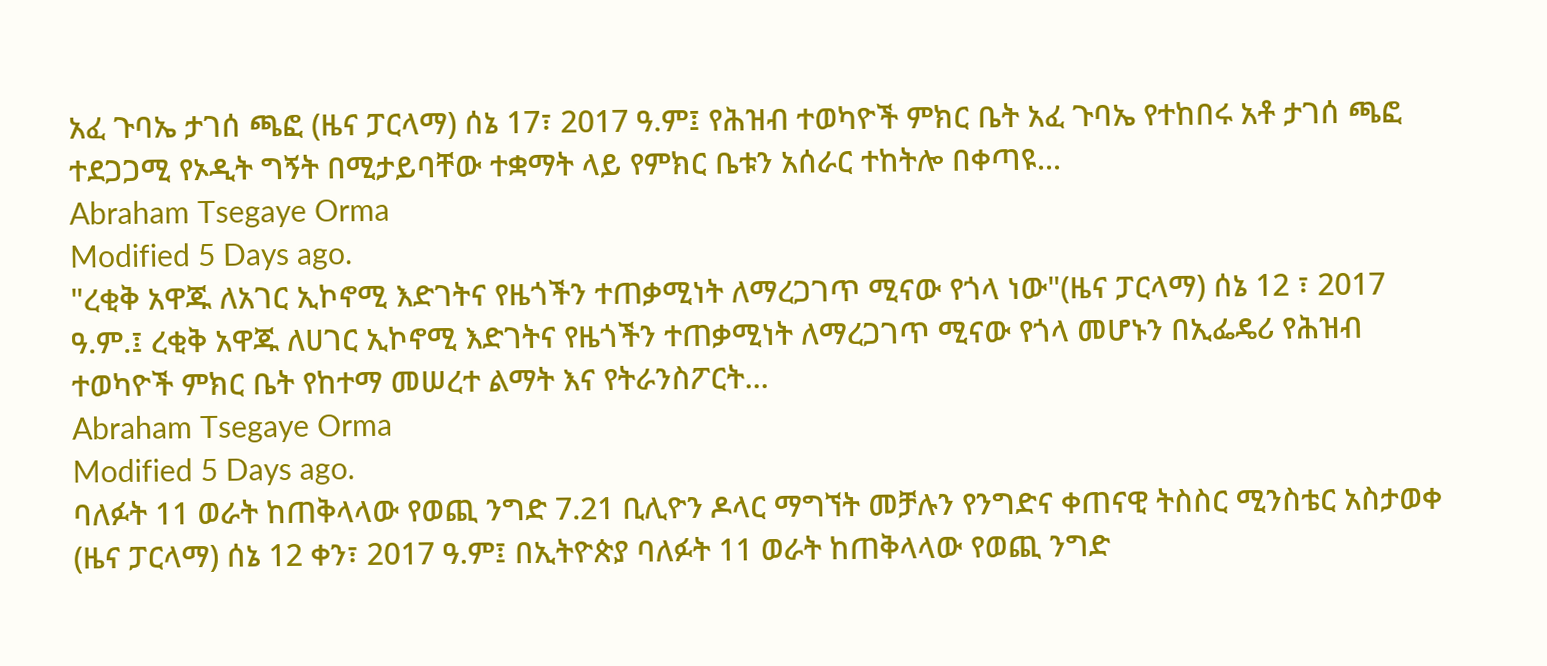አፈ ጉባኤ ታገሰ ጫፎ (ዜና ፓርላማ) ሰኔ 17፣ 2017 ዓ.ም፤ የሕዝብ ተወካዮች ምክር ቤት አፈ ጉባኤ የተከበሩ አቶ ታገሰ ጫፎ ተደጋጋሚ የኦዲት ግኝት በሚታይባቸው ተቋማት ላይ የምክር ቤቱን አሰራር ተከትሎ በቀጣዩ...
Abraham Tsegaye Orma
Modified 5 Days ago.
"ረቂቅ አዋጁ ለአገር ኢኮኖሚ እድገትና የዜጎችን ተጠቃሚነት ለማረጋገጥ ሚናው የጎላ ነው"(ዜና ፓርላማ) ሰኔ 12 ፣ 2017 ዓ.ም.፤ ረቂቅ አዋጁ ለሀገር ኢኮኖሚ እድገትና የዜጎችን ተጠቃሚነት ለማረጋገጥ ሚናው የጎላ መሆኑን በኢፌዴሪ የሕዝብ ተወካዮች ምክር ቤት የከተማ መሠረተ ልማት እና የትራንስፖርት...
Abraham Tsegaye Orma
Modified 5 Days ago.
ባለፉት 11 ወራት ከጠቅላላው የወጪ ንግድ 7.21 ቢሊዮን ዶላር ማግኘት መቻሉን የንግድና ቀጠናዊ ትስስር ሚንስቴር አስታወቀ (ዜና ፓርላማ) ሰኔ 12 ቀን፣ 2017 ዓ.ም፤ በኢትዮጵያ ባለፉት 11 ወራት ከጠቅላላው የወጪ ንግድ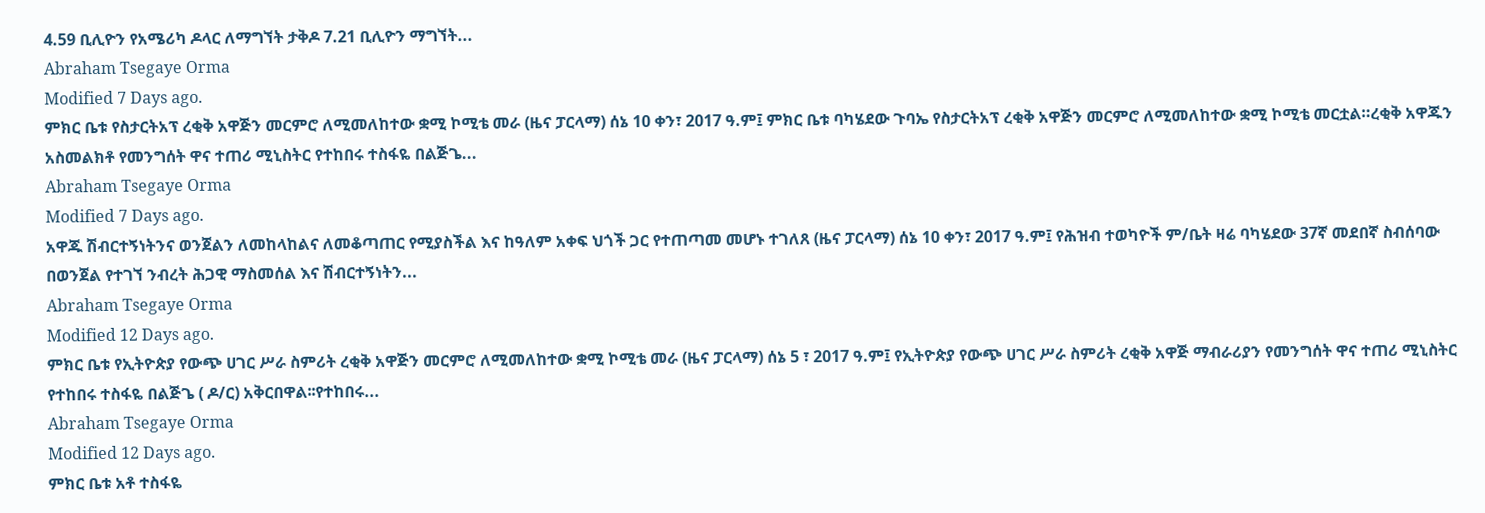4.59 ቢሊዮን የአሜሪካ ዶላር ለማግኘት ታቅዶ 7.21 ቢሊዮን ማግኘት...
Abraham Tsegaye Orma
Modified 7 Days ago.
ምክር ቤቱ የስታርትአፕ ረቂቅ አዋጅን መርምሮ ለሚመለከተው ቋሚ ኮሚቴ መራ (ዜና ፓርላማ) ሰኔ 10 ቀን፣ 2017 ዓ.ም፤ ምክር ቤቱ ባካሄደው ጉባኤ የስታርትአፕ ረቂቅ አዋጅን መርምሮ ለሚመለከተው ቋሚ ኮሚቴ መርቷል።ረቂቅ አዋጁን አስመልክቶ የመንግሰት ዋና ተጠሪ ሚኒስትር የተከበሩ ተስፋዬ በልጅጌ...
Abraham Tsegaye Orma
Modified 7 Days ago.
አዋጁ ሽብርተኝነትንና ወንጀልን ለመከላከልና ለመቆጣጠር የሚያስችል እና ከዓለም አቀፍ ህጎች ጋር የተጠጣመ መሆኑ ተገለጸ (ዜና ፓርላማ) ሰኔ 10 ቀን፣ 2017 ዓ.ም፤ የሕዝብ ተወካዮች ም/ቤት ዛሬ ባካሄደው 37ኛ መደበኛ ስብሰባው በወንጀል የተገኘ ንብረት ሕጋዊ ማስመሰል እና ሽብርተኝነትን...
Abraham Tsegaye Orma
Modified 12 Days ago.
ምክር ቤቱ የኢትዮጵያ የውጭ ሀገር ሥራ ስምሪት ረቂቅ አዋጅን መርምሮ ለሚመለከተው ቋሚ ኮሚቴ መራ (ዜና ፓርላማ) ሰኔ 5 ፣ 2017 ዓ.ም፤ የኢትዮጵያ የውጭ ሀገር ሥራ ስምሪት ረቂቅ አዋጅ ማብራሪያን የመንግሰት ዋና ተጠሪ ሚኒስትር የተከበሩ ተስፋዬ በልጅጌ ( ዶ/ር) አቅርበዋል፡፡የተከበሩ...
Abraham Tsegaye Orma
Modified 12 Days ago.
ምክር ቤቱ አቶ ተስፋዬ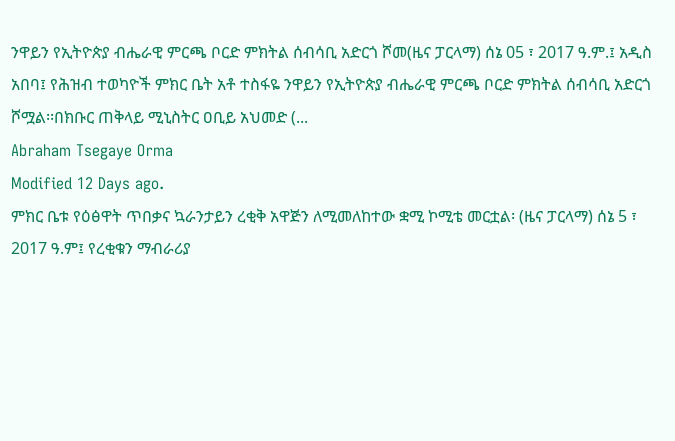ንዋይን የኢትዮጵያ ብሔራዊ ምርጫ ቦርድ ምክትል ሰብሳቢ አድርጎ ሾመ(ዜና ፓርላማ) ሰኔ 05 ፣ 2017 ዓ.ም.፤ አዲስ አበባ፤ የሕዝብ ተወካዮች ምክር ቤት አቶ ተስፋዬ ንዋይን የኢትዮጵያ ብሔራዊ ምርጫ ቦርድ ምክትል ሰብሳቢ አድርጎ ሾሟል፡፡በክቡር ጠቅላይ ሚኒስትር ዐቢይ አህመድ (...
Abraham Tsegaye Orma
Modified 12 Days ago.
ምክር ቤቱ የዕፅዋት ጥበቃና ኳራንታይን ረቂቅ አዋጅን ለሚመለከተው ቋሚ ኮሚቴ መርቷል፡ (ዜና ፓርላማ) ሰኔ 5 ፣ 2017 ዓ.ም፤ የረቂቁን ማብራሪያ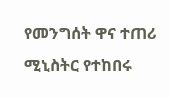የመንግሰት ዋና ተጠሪ ሚኒስትር የተከበሩ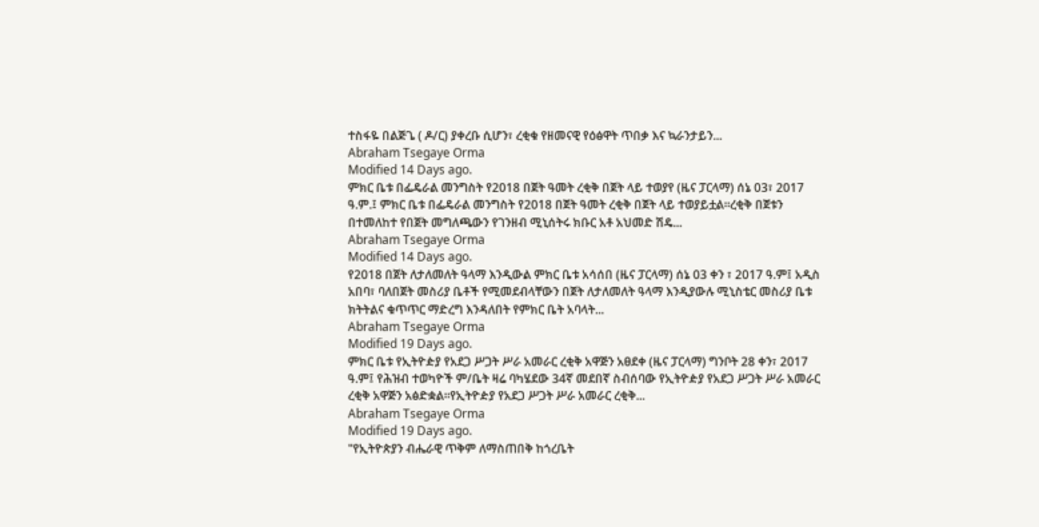ተስፋዬ በልጅጌ ( ዶ/ር) ያቀረቡ ሲሆን፣ ረቂቁ የዘመናዊ የዕፅዋት ጥበቃ እና ኳራንታይን...
Abraham Tsegaye Orma
Modified 14 Days ago.
ምክር ቤቱ በፌዴራል መንግስት የ2018 በጀት ዓመት ረቂቅ በጀት ላይ ተወያየ (ዜና ፓርላማ) ሰኔ 03፣ 2017 ዓ.ም.፤ ምክር ቤቱ በፌዴራል መንግስት የ2018 በጀት ዓመት ረቂቅ በጀት ላይ ተወያይቷል፡፡ረቂቅ በጀቱን በተመለከተ የበጀት መግለጫውን የገንዘብ ሚኒሰትሩ ክቡር አቶ አህመድ ሽዴ...
Abraham Tsegaye Orma
Modified 14 Days ago.
የ2018 በጀት ለታለመለት ዓላማ እንዲውል ምክር ቤቱ አሳሰበ (ዜና ፓርላማ) ሰኔ 03 ቀን ፣ 2017 ዓ.ም፤ አዲስ አበባ፣ ባለበጀት መስሪያ ቤቶች የሚመደብላቸውን በጀት ለታለመለት ዓላማ እንዲያውሉ ሚኒስቴር መስሪያ ቤቱ ክትትልና ቁጥጥር ማድረግ እንዳለበት የምክር ቤት አባላት...
Abraham Tsegaye Orma
Modified 19 Days ago.
ምክር ቤቱ የኢትዮዽያ የአደጋ ሥጋት ሥራ አመራር ረቂቅ አዋጅን አፀደቀ (ዜና ፓርላማ) ግንቦት 28 ቀን፣ 2017 ዓ.ም፤ የሕዝብ ተወካዮች ም/ቤት ዛሬ ባካሄደው 34ኛ መደበኛ ስብሰባው የኢትዮዽያ የአደጋ ሥጋት ሥራ አመራር ረቂቅ አዋጅን አፅድቋል፡፡የኢትዮዽያ የአደጋ ሥጋት ሥራ አመራር ረቂቅ...
Abraham Tsegaye Orma
Modified 19 Days ago.
"የኢትዮጵያን ብሔራዊ ጥቅም ለማስጠበቅ ከጎረቤት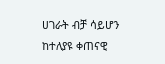ሀገራት ብቻ ሳይሆን ከተለያዩ ቀጠናዊ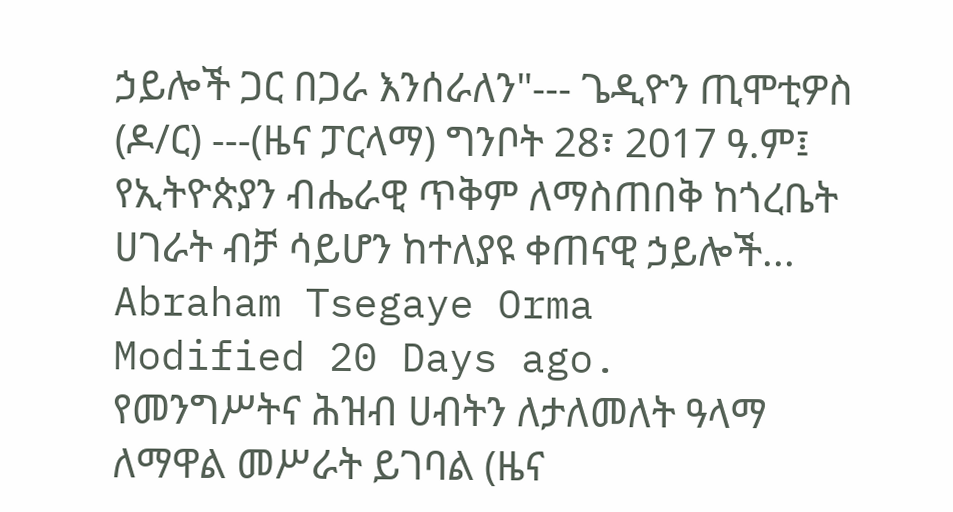ኃይሎች ጋር በጋራ እንሰራለን"--- ጌዲዮን ጢሞቲዎስ (ዶ/ር) ---(ዜና ፓርላማ) ግንቦት 28፣ 2017 ዓ.ም፤ የኢትዮጵያን ብሔራዊ ጥቅም ለማስጠበቅ ከጎረቤት ሀገራት ብቻ ሳይሆን ከተለያዩ ቀጠናዊ ኃይሎች...
Abraham Tsegaye Orma
Modified 20 Days ago.
የመንግሥትና ሕዝብ ሀብትን ለታለመለት ዓላማ ለማዋል መሥራት ይገባል (ዜና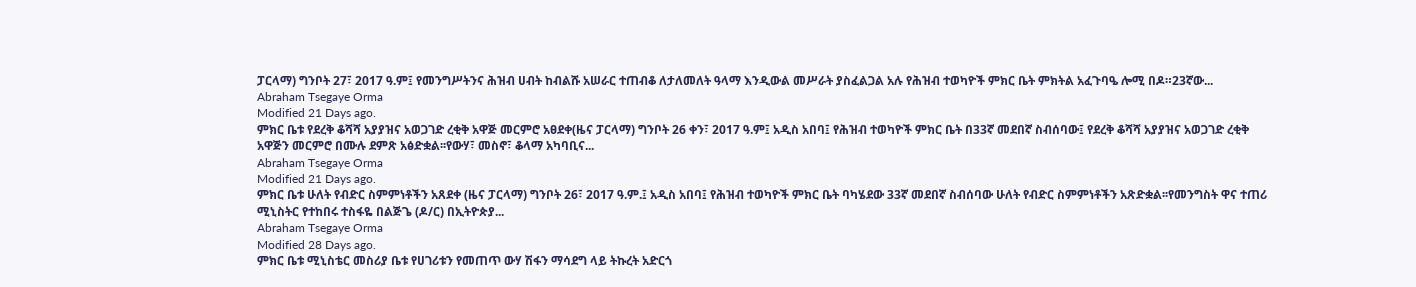ፓርላማ) ግንቦት 27፣ 2017 ዓ.ም፤ የመንግሥትንና ሕዝብ ሀብት ከብልሹ አሠራር ተጠብቆ ለታለመለት ዓላማ እንዲውል መሥራት ያስፈልጋል አሉ የሕዝብ ተወካዮች ምክር ቤት ምክትል አፈጉባዔ ሎሚ በዶ።23ኛው...
Abraham Tsegaye Orma
Modified 21 Days ago.
ምክር ቤቱ የደረቅ ቆሻሻ አያያዝና አወጋገድ ረቂቅ አዋጅ መርምሮ አፀደቀ(ዜና ፓርላማ) ግንቦት 26 ቀን፣ 2017 ዓ.ም፤ አዲስ አበባ፤ የሕዝብ ተወካዮች ምክር ቤት በ33ኛ መደበኛ ስብሰባው፤ የደረቅ ቆሻሻ አያያዝና አወጋገድ ረቂቅ አዋጅን መርምሮ በሙሉ ደምጽ አፅድቋል፡፡የውሃ፣ መስኖ፣ ቆላማ አካባቢና...
Abraham Tsegaye Orma
Modified 21 Days ago.
ምክር ቤቱ ሁለት የብድር ስምምነቶችን አጸደቀ (ዜና ፓርላማ) ግንቦት 26፣ 2017 ዓ.ም.፤ አዲስ አበባ፤ የሕዝብ ተወካዮች ምክር ቤት ባካሄደው 33ኛ መደበኛ ስብሰባው ሁለት የብድር ስምምነቶችን አጽድቋል፡፡የመንግስት ዋና ተጠሪ ሚኒስትር የተከበሩ ተስፋዬ በልጅጌ (ዶ/ር) በኢትዮጵያ...
Abraham Tsegaye Orma
Modified 28 Days ago.
ምክር ቤቱ ሚኒስቴር መስሪያ ቤቱ የሀገሪቱን የመጠጥ ውሃ ሽፋን ማሳደግ ላይ ትኩረት አድርጎ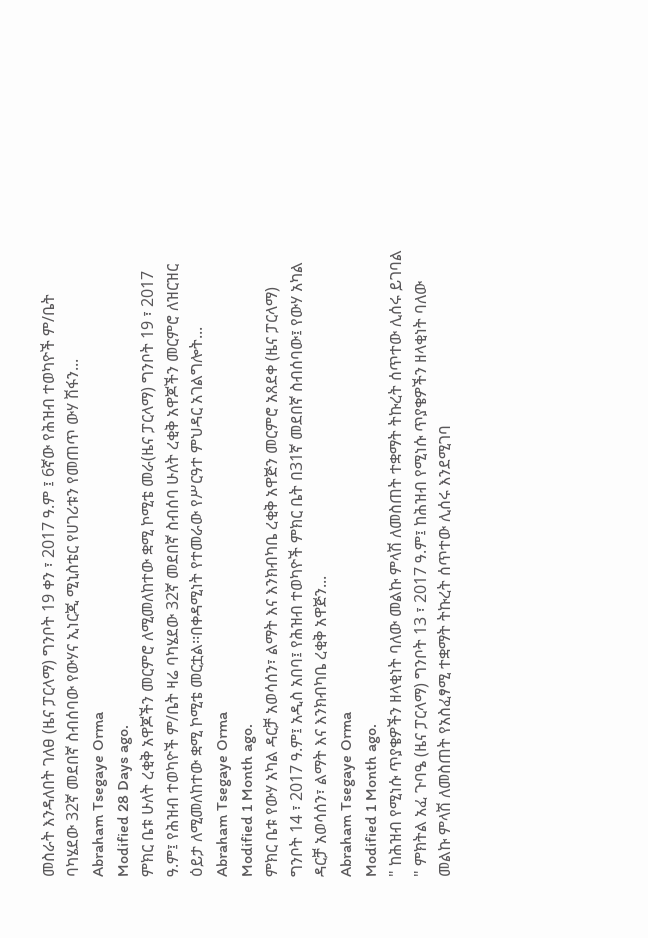መስራት እንዳለበት ገለፀ (ዜና ፓርላማ) ግንቦት 19 ቀን ፣ 2017 ዓ.ም ፤ 6ኛው የሕዝብ ተወካዮች ም/ቤት ባካሄደው 32ኛ መደበኛ ስብሰባው የውሃና ኢነርጂ ሚኒስቴር የሀገሪቱን የመጠጥ ውሃ ሽፋን...
Abraham Tsegaye Orma
Modified 28 Days ago.
ምክር ቤቱ ሁለት ረቂቅ አዋጆችን መርምሮ ለሚመለከተው ቋሚ ኮሚቴ መራ(ዜና ፓርላማ) ግንቦት 19 ፣ 2017 ዓ.ም፤ የሕዝብ ተወካዮች ም/ቤት ዛሬ ባካሄደው 32ኛ መደበኛ ስብሰባ ሁለት ረቂቅ አዋጆችን መርምሮ ለዝርዝር ዕይታ ለሚመለከተው ቋሚ ኮሚቴ መርቷል፡፡በቀዳሚነት የተመራው የሥርዓተ ምህዳር አገልግሎት...
Abraham Tsegaye Orma
Modified 1 Month ago.
ምክር ቤቱ የውሃ አካል ዳርቻ አወሳሰን፣ ልማት እና እንክብካቤ ረቂቅ አዋጅን መርምሮ አጸደቀ (ዜና ፓርላማ) ግንቦት 14 ፣ 2017 ዓ.ም፤ አዲስ አበባ፤ የሕዝብ ተወካዮች ምክር ቤት በ31ኛ መደበኛ ስብሰባው፤ የውሃ አካል ዳርቻ አወሳሰን፣ ልማት እና እንክብካቤ ረቂቅ አዋጅን...
Abraham Tsegaye Orma
Modified 1 Month ago.
" ከሕዝብ የሚነሱ ጥያቄዎችን ዘላቂነት ባለው መልኩ ምላሽ ለመስጠት ተቋማት ትኩረት ሰጥተው ሊሰሩ ይገባል " ምክትል አፈ ጉባዔ (ዜና ፓርላማ) ግንቦት 13 ፣ 2017 ዓ.ም፤ ከሕዝብ የሚነሱ ጥያቄዎችን ዘላቂነት ባለው መልኩ ምላሽ ለመስጠት የአስፈፃሚ ተቋማት ትኩረት ሰጥተው ሊሰሩ እንደሚገባ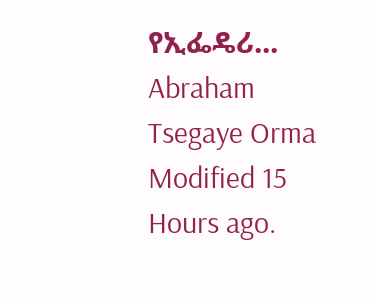የኢፌዴሪ...
Abraham Tsegaye Orma
Modified 15 Hours ago.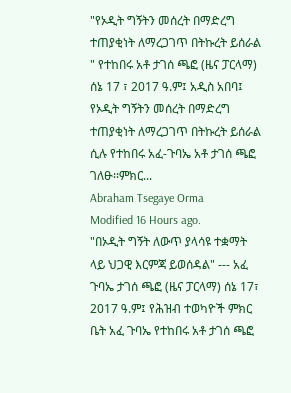"የኦዲት ግኝትን መሰረት በማድረግ ተጠያቂነት ለማረጋገጥ በትኩረት ይሰራል " የተከበሩ አቶ ታገሰ ጫፎ (ዜና ፓርላማ) ሰኔ 17 ፣ 2017 ዓ.ም፤ አዲስ አበባ፤ የኦዲት ግኝትን መሰረት በማድረግ ተጠያቂነት ለማረጋገጥ በትኩረት ይሰራል ሲሉ የተከበሩ አፈ-ጉባኤ አቶ ታገሰ ጫፎ ገለፁ፡፡ምክር...
Abraham Tsegaye Orma
Modified 16 Hours ago.
"በኦዲት ግኝት ለውጥ ያላሳዩ ተቋማት ላይ ህጋዊ እርምጃ ይወሰዳል" --- አፈ ጉባኤ ታገሰ ጫፎ (ዜና ፓርላማ) ሰኔ 17፣ 2017 ዓ.ም፤ የሕዝብ ተወካዮች ምክር ቤት አፈ ጉባኤ የተከበሩ አቶ ታገሰ ጫፎ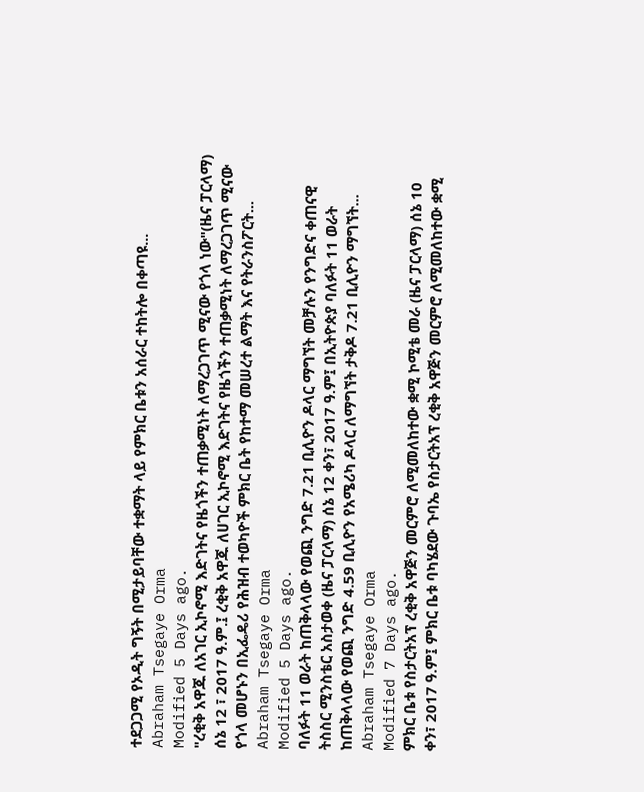ተደጋጋሚ የኦዲት ግኝት በሚታይባቸው ተቋማት ላይ የምክር ቤቱን አሰራር ተከትሎ በቀጣዩ...
Abraham Tsegaye Orma
Modified 5 Days ago.
"ረቂቅ አዋጁ ለአገር ኢኮኖሚ እድገትና የዜጎችን ተጠቃሚነት ለማረጋገጥ ሚናው የጎላ ነው"(ዜና ፓርላማ) ሰኔ 12 ፣ 2017 ዓ.ም.፤ ረቂቅ አዋጁ ለሀገር ኢኮኖሚ እድገትና የዜጎችን ተጠቃሚነት ለማረጋገጥ ሚናው የጎላ መሆኑን በኢፌዴሪ የሕዝብ ተወካዮች ምክር ቤት የከተማ መሠረተ ልማት እና የትራንስፖርት...
Abraham Tsegaye Orma
Modified 5 Days ago.
ባለፉት 11 ወራት ከጠቅላላው የወጪ ንግድ 7.21 ቢሊዮን ዶላር ማግኘት መቻሉን የንግድና ቀጠናዊ ትስስር ሚንስቴር አስታወቀ (ዜና ፓርላማ) ሰኔ 12 ቀን፣ 2017 ዓ.ም፤ በኢትዮጵያ ባለፉት 11 ወራት ከጠቅላላው የወጪ ንግድ 4.59 ቢሊዮን የአሜሪካ ዶላር ለማግኘት ታቅዶ 7.21 ቢሊዮን ማግኘት...
Abraham Tsegaye Orma
Modified 7 Days ago.
ምክር ቤቱ የስታርትአፕ ረቂቅ አዋጅን መርምሮ ለሚመለከተው ቋሚ ኮሚቴ መራ (ዜና ፓርላማ) ሰኔ 10 ቀን፣ 2017 ዓ.ም፤ ምክር ቤቱ ባካሄደው ጉባኤ የስታርትአፕ ረቂቅ አዋጅን መርምሮ ለሚመለከተው ቋሚ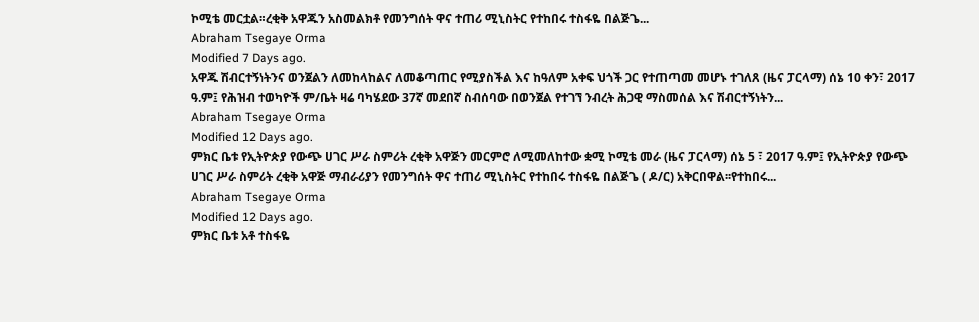ኮሚቴ መርቷል።ረቂቅ አዋጁን አስመልክቶ የመንግሰት ዋና ተጠሪ ሚኒስትር የተከበሩ ተስፋዬ በልጅጌ...
Abraham Tsegaye Orma
Modified 7 Days ago.
አዋጁ ሽብርተኝነትንና ወንጀልን ለመከላከልና ለመቆጣጠር የሚያስችል እና ከዓለም አቀፍ ህጎች ጋር የተጠጣመ መሆኑ ተገለጸ (ዜና ፓርላማ) ሰኔ 10 ቀን፣ 2017 ዓ.ም፤ የሕዝብ ተወካዮች ም/ቤት ዛሬ ባካሄደው 37ኛ መደበኛ ስብሰባው በወንጀል የተገኘ ንብረት ሕጋዊ ማስመሰል እና ሽብርተኝነትን...
Abraham Tsegaye Orma
Modified 12 Days ago.
ምክር ቤቱ የኢትዮጵያ የውጭ ሀገር ሥራ ስምሪት ረቂቅ አዋጅን መርምሮ ለሚመለከተው ቋሚ ኮሚቴ መራ (ዜና ፓርላማ) ሰኔ 5 ፣ 2017 ዓ.ም፤ የኢትዮጵያ የውጭ ሀገር ሥራ ስምሪት ረቂቅ አዋጅ ማብራሪያን የመንግሰት ዋና ተጠሪ ሚኒስትር የተከበሩ ተስፋዬ በልጅጌ ( ዶ/ር) አቅርበዋል፡፡የተከበሩ...
Abraham Tsegaye Orma
Modified 12 Days ago.
ምክር ቤቱ አቶ ተስፋዬ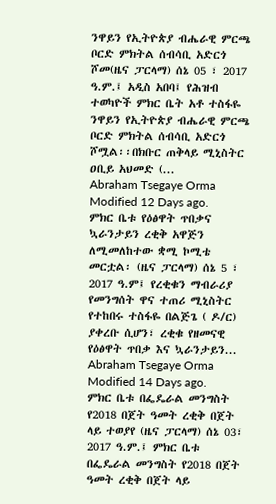ንዋይን የኢትዮጵያ ብሔራዊ ምርጫ ቦርድ ምክትል ሰብሳቢ አድርጎ ሾመ(ዜና ፓርላማ) ሰኔ 05 ፣ 2017 ዓ.ም.፤ አዲስ አበባ፤ የሕዝብ ተወካዮች ምክር ቤት አቶ ተስፋዬ ንዋይን የኢትዮጵያ ብሔራዊ ምርጫ ቦርድ ምክትል ሰብሳቢ አድርጎ ሾሟል፡፡በክቡር ጠቅላይ ሚኒስትር ዐቢይ አህመድ (...
Abraham Tsegaye Orma
Modified 12 Days ago.
ምክር ቤቱ የዕፅዋት ጥበቃና ኳራንታይን ረቂቅ አዋጅን ለሚመለከተው ቋሚ ኮሚቴ መርቷል፡ (ዜና ፓርላማ) ሰኔ 5 ፣ 2017 ዓ.ም፤ የረቂቁን ማብራሪያ የመንግሰት ዋና ተጠሪ ሚኒስትር የተከበሩ ተስፋዬ በልጅጌ ( ዶ/ር) ያቀረቡ ሲሆን፣ ረቂቁ የዘመናዊ የዕፅዋት ጥበቃ እና ኳራንታይን...
Abraham Tsegaye Orma
Modified 14 Days ago.
ምክር ቤቱ በፌዴራል መንግስት የ2018 በጀት ዓመት ረቂቅ በጀት ላይ ተወያየ (ዜና ፓርላማ) ሰኔ 03፣ 2017 ዓ.ም.፤ ምክር ቤቱ በፌዴራል መንግስት የ2018 በጀት ዓመት ረቂቅ በጀት ላይ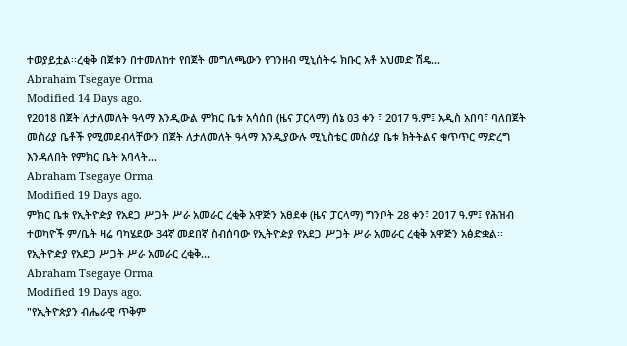ተወያይቷል፡፡ረቂቅ በጀቱን በተመለከተ የበጀት መግለጫውን የገንዘብ ሚኒሰትሩ ክቡር አቶ አህመድ ሽዴ...
Abraham Tsegaye Orma
Modified 14 Days ago.
የ2018 በጀት ለታለመለት ዓላማ እንዲውል ምክር ቤቱ አሳሰበ (ዜና ፓርላማ) ሰኔ 03 ቀን ፣ 2017 ዓ.ም፤ አዲስ አበባ፣ ባለበጀት መስሪያ ቤቶች የሚመደብላቸውን በጀት ለታለመለት ዓላማ እንዲያውሉ ሚኒስቴር መስሪያ ቤቱ ክትትልና ቁጥጥር ማድረግ እንዳለበት የምክር ቤት አባላት...
Abraham Tsegaye Orma
Modified 19 Days ago.
ምክር ቤቱ የኢትዮዽያ የአደጋ ሥጋት ሥራ አመራር ረቂቅ አዋጅን አፀደቀ (ዜና ፓርላማ) ግንቦት 28 ቀን፣ 2017 ዓ.ም፤ የሕዝብ ተወካዮች ም/ቤት ዛሬ ባካሄደው 34ኛ መደበኛ ስብሰባው የኢትዮዽያ የአደጋ ሥጋት ሥራ አመራር ረቂቅ አዋጅን አፅድቋል፡፡የኢትዮዽያ የአደጋ ሥጋት ሥራ አመራር ረቂቅ...
Abraham Tsegaye Orma
Modified 19 Days ago.
"የኢትዮጵያን ብሔራዊ ጥቅም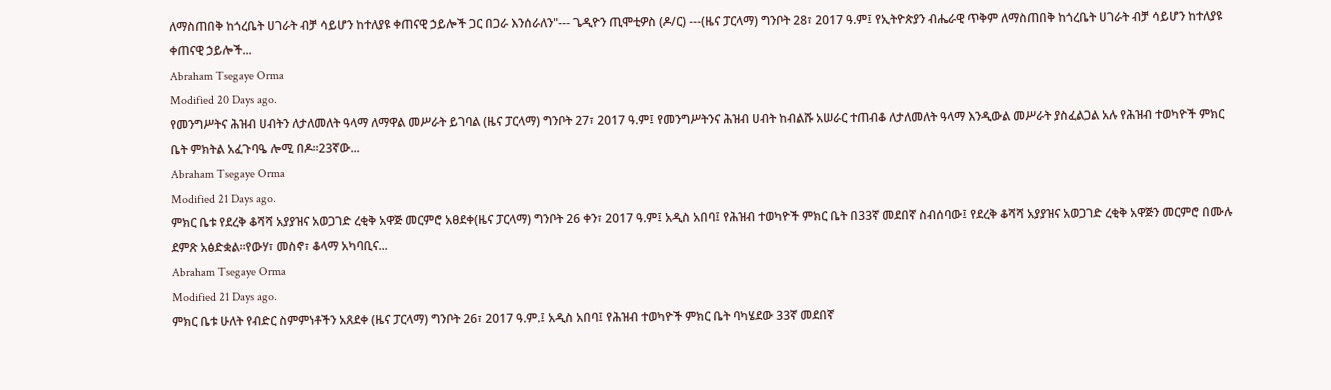ለማስጠበቅ ከጎረቤት ሀገራት ብቻ ሳይሆን ከተለያዩ ቀጠናዊ ኃይሎች ጋር በጋራ እንሰራለን"--- ጌዲዮን ጢሞቲዎስ (ዶ/ር) ---(ዜና ፓርላማ) ግንቦት 28፣ 2017 ዓ.ም፤ የኢትዮጵያን ብሔራዊ ጥቅም ለማስጠበቅ ከጎረቤት ሀገራት ብቻ ሳይሆን ከተለያዩ ቀጠናዊ ኃይሎች...
Abraham Tsegaye Orma
Modified 20 Days ago.
የመንግሥትና ሕዝብ ሀብትን ለታለመለት ዓላማ ለማዋል መሥራት ይገባል (ዜና ፓርላማ) ግንቦት 27፣ 2017 ዓ.ም፤ የመንግሥትንና ሕዝብ ሀብት ከብልሹ አሠራር ተጠብቆ ለታለመለት ዓላማ እንዲውል መሥራት ያስፈልጋል አሉ የሕዝብ ተወካዮች ምክር ቤት ምክትል አፈጉባዔ ሎሚ በዶ።23ኛው...
Abraham Tsegaye Orma
Modified 21 Days ago.
ምክር ቤቱ የደረቅ ቆሻሻ አያያዝና አወጋገድ ረቂቅ አዋጅ መርምሮ አፀደቀ(ዜና ፓርላማ) ግንቦት 26 ቀን፣ 2017 ዓ.ም፤ አዲስ አበባ፤ የሕዝብ ተወካዮች ምክር ቤት በ33ኛ መደበኛ ስብሰባው፤ የደረቅ ቆሻሻ አያያዝና አወጋገድ ረቂቅ አዋጅን መርምሮ በሙሉ ደምጽ አፅድቋል፡፡የውሃ፣ መስኖ፣ ቆላማ አካባቢና...
Abraham Tsegaye Orma
Modified 21 Days ago.
ምክር ቤቱ ሁለት የብድር ስምምነቶችን አጸደቀ (ዜና ፓርላማ) ግንቦት 26፣ 2017 ዓ.ም.፤ አዲስ አበባ፤ የሕዝብ ተወካዮች ምክር ቤት ባካሄደው 33ኛ መደበኛ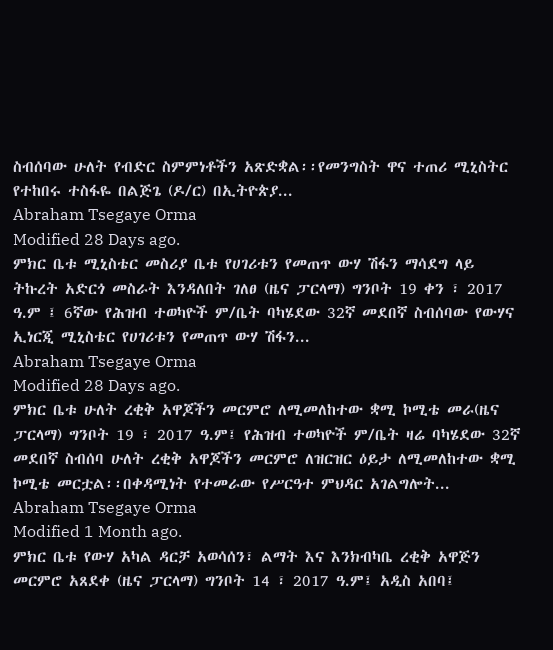ስብሰባው ሁለት የብድር ስምምነቶችን አጽድቋል፡፡የመንግስት ዋና ተጠሪ ሚኒስትር የተከበሩ ተስፋዬ በልጅጌ (ዶ/ር) በኢትዮጵያ...
Abraham Tsegaye Orma
Modified 28 Days ago.
ምክር ቤቱ ሚኒስቴር መስሪያ ቤቱ የሀገሪቱን የመጠጥ ውሃ ሽፋን ማሳደግ ላይ ትኩረት አድርጎ መስራት እንዳለበት ገለፀ (ዜና ፓርላማ) ግንቦት 19 ቀን ፣ 2017 ዓ.ም ፤ 6ኛው የሕዝብ ተወካዮች ም/ቤት ባካሄደው 32ኛ መደበኛ ስብሰባው የውሃና ኢነርጂ ሚኒስቴር የሀገሪቱን የመጠጥ ውሃ ሽፋን...
Abraham Tsegaye Orma
Modified 28 Days ago.
ምክር ቤቱ ሁለት ረቂቅ አዋጆችን መርምሮ ለሚመለከተው ቋሚ ኮሚቴ መራ(ዜና ፓርላማ) ግንቦት 19 ፣ 2017 ዓ.ም፤ የሕዝብ ተወካዮች ም/ቤት ዛሬ ባካሄደው 32ኛ መደበኛ ስብሰባ ሁለት ረቂቅ አዋጆችን መርምሮ ለዝርዝር ዕይታ ለሚመለከተው ቋሚ ኮሚቴ መርቷል፡፡በቀዳሚነት የተመራው የሥርዓተ ምህዳር አገልግሎት...
Abraham Tsegaye Orma
Modified 1 Month ago.
ምክር ቤቱ የውሃ አካል ዳርቻ አወሳሰን፣ ልማት እና እንክብካቤ ረቂቅ አዋጅን መርምሮ አጸደቀ (ዜና ፓርላማ) ግንቦት 14 ፣ 2017 ዓ.ም፤ አዲስ አበባ፤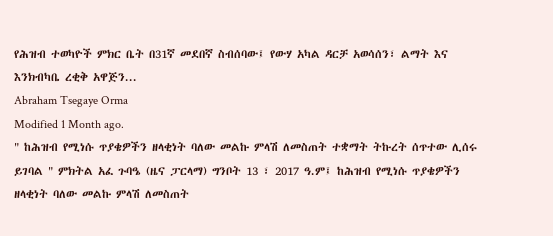የሕዝብ ተወካዮች ምክር ቤት በ31ኛ መደበኛ ስብሰባው፤ የውሃ አካል ዳርቻ አወሳሰን፣ ልማት እና እንክብካቤ ረቂቅ አዋጅን...
Abraham Tsegaye Orma
Modified 1 Month ago.
" ከሕዝብ የሚነሱ ጥያቄዎችን ዘላቂነት ባለው መልኩ ምላሽ ለመስጠት ተቋማት ትኩረት ሰጥተው ሊሰሩ ይገባል " ምክትል አፈ ጉባዔ (ዜና ፓርላማ) ግንቦት 13 ፣ 2017 ዓ.ም፤ ከሕዝብ የሚነሱ ጥያቄዎችን ዘላቂነት ባለው መልኩ ምላሽ ለመስጠት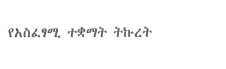የአስፈፃሚ ተቋማት ትኩረት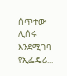ሰጥተው ሊሰሩ እንደሚገባ የኢፌዴሪ...